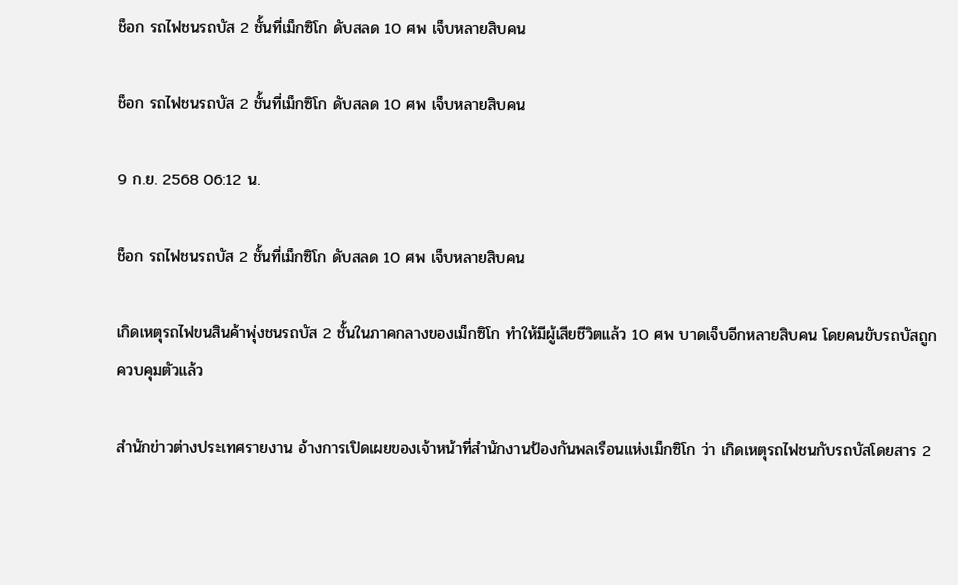ช็อก รถไฟชนรถบัส 2 ชั้นที่เม็กซิโก ดับสลด 10 ศพ เจ็บหลายสิบคน

ช็อก รถไฟชนรถบัส 2 ชั้นที่เม็กซิโก ดับสลด 10 ศพ เจ็บหลายสิบคน

9 ก.ย. 2568 06:12 น.

ช็อก รถไฟชนรถบัส 2 ชั้นที่เม็กซิโก ดับสลด 10 ศพ เจ็บหลายสิบคน

เกิดเหตุรถไฟขนสินค้าพุ่งชนรถบัส 2 ชั้นในภาคกลางของเม็กซิโก ทำให้มีผู้เสียชีวิตแล้ว 10 ศพ บาดเจ็บอีกหลายสิบคน โดยคนขับรถบัสถูกควบคุมตัวแล้ว

สำนักข่าวต่างประเทศรายงาน อ้างการเปิดเผยของเจ้าหน้าที่สำนักงานป้องกันพลเรือนแห่งเม็กซิโก ว่า เกิดเหตุรถไฟชนกับรถบัสโดยสาร 2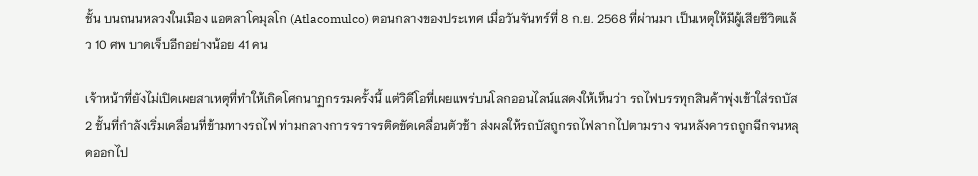ชั้น บนถนนหลวงในเมือง แอตลาโคมุลโก (Atlacomulco) ตอนกลางของประเทศ เมื่อวันจันทร์ที่ 8 ก.ย. 2568 ที่ผ่านมา เป็นเหตุให้มีผู้เสียชีวิตแล้ว 10 ศพ บาดเจ็บอีกอย่างน้อย 41 คน

เจ้าหน้าที่ยังไม่เปิดเผยสาเหตุที่ทำให้เกิดโศกนาฏกรรมครั้งนี้ แต่วิดีโอที่เผยแพร่บนโลกออนไลน์แสดงให้เห็นว่า รถไฟบรรทุกสินค้าพุ่งเข้าใส่รถบัส 2 ชั้นที่กำลังเริ่มเคลื่อนที่ข้ามทางรถไฟ ท่ามกลางการจราจรติดขัดเคลื่อนตัวช้า ส่งผลให้รถบัสถูกรถไฟลากไปตามราง จนหลังคารถถูกฉีกจนหลุดออกไป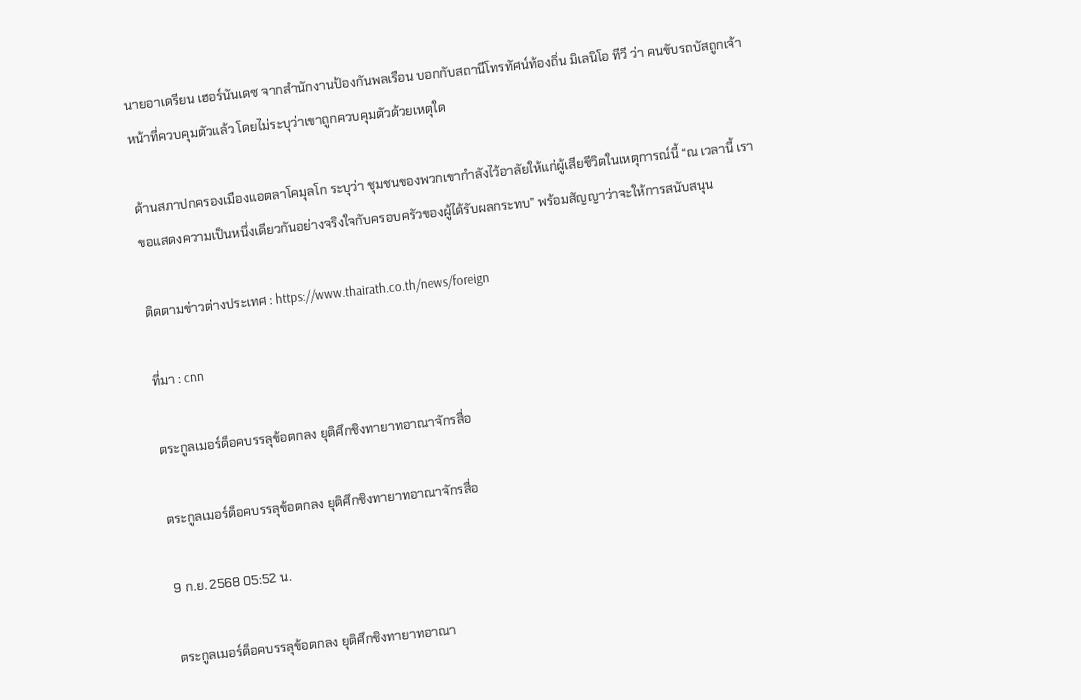นายอาเดรียน เฮอร์นันเดซ จากสำนักงานป้องกันพลเรือน บอกกับสถานีโทรทัศน์ท้องถิ่น มิเลนิโอ ทีวี ว่า คนขับรถบัสถูกเจ้าหน้าที่ควบคุมตัวแล้ว โดยไม่ระบุว่าเขาถูกควบคุมตัวด้วยเหตุใด

ด้านสภาปกครองเมืองแอตลาโคมุลโก ระบุว่า ชุมชนของพวกเขากำลังไว้อาลัยให้แก่ผู้เสียชีวิตในเหตุการณ์นี้ “ณ เวลานี้ เราขอแสดงความเป็นหนึ่งเดียวกันอย่างจริงใจกับครอบครัวของผู้ได้รับผลกระทบ” พร้อมสัญญาว่าจะให้การสนับสนุน

ติดตามข่าวต่างประเทศ : https://www.thairath.co.th/news/foreign

ที่มา : cnn

ตระกูลเมอร์ด็อคบรรลุข้อตกลง ยุติศึกชิงทายาทอาณาจักรสื่อ

ตระกูลเมอร์ด็อคบรรลุข้อตกลง ยุติศึกชิงทายาทอาณาจักรสื่อ

9 ก.ย. 2568 05:52 น.

ตระกูลเมอร์ด็อคบรรลุข้อตกลง ยุติศึกชิงทายาทอาณา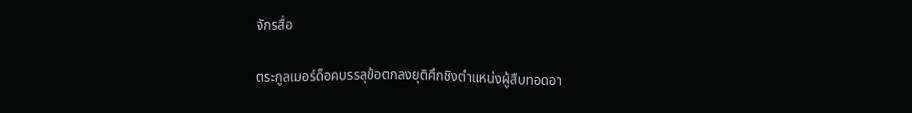จักรสื่อ

ตระกูลเมอร์ด็อคบรรลุข้อตกลงยุติศึกชิงตำแหน่งผู้สืบทอดอา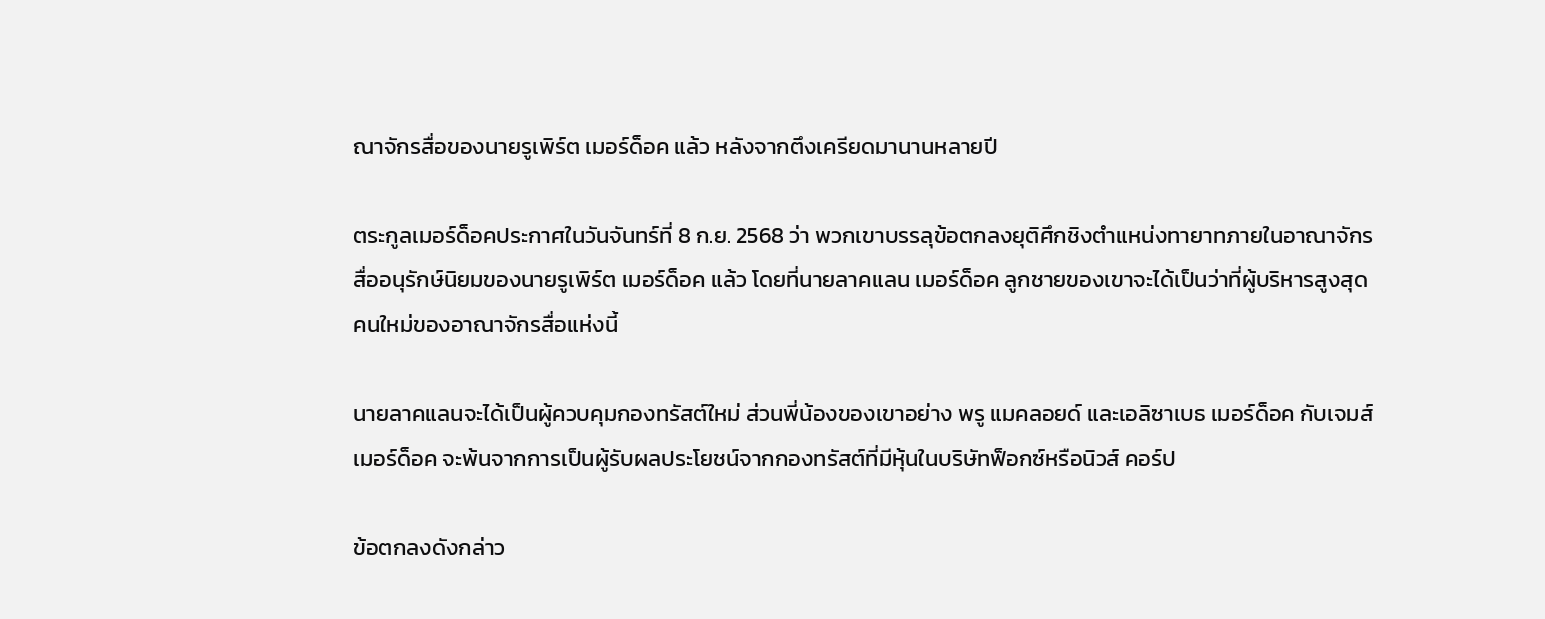ณาจักรสื่อของนายรูเพิร์ต เมอร์ด็อค แล้ว หลังจากตึงเครียดมานานหลายปี

ตระกูลเมอร์ด็อคประกาศในวันจันทร์ที่ 8 ก.ย. 2568 ว่า พวกเขาบรรลุข้อตกลงยุติศึกชิงตำแหน่งทายาทภายในอาณาจักรสื่ออนุรักษ์นิยมของนายรูเพิร์ต เมอร์ด็อค แล้ว โดยที่นายลาคแลน เมอร์ด็อค ลูกชายของเขาจะได้เป็นว่าที่ผู้บริหารสูงสุดคนใหม่ของอาณาจักรสื่อแห่งนี้

นายลาคแลนจะได้เป็นผู้ควบคุมกองทรัสต์ใหม่ ส่วนพี่น้องของเขาอย่าง พรู แมคลอยด์ และเอลิซาเบธ เมอร์ด็อค กับเจมส์ เมอร์ด็อค จะพ้นจากการเป็นผู้รับผลประโยชน์จากกองทรัสต์ที่มีหุ้นในบริษัทฟ็อกซ์หรือนิวส์ คอร์ป

ข้อตกลงดังกล่าว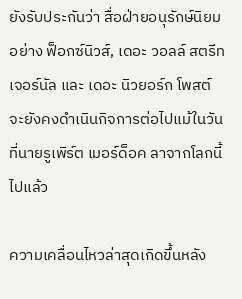ยังรับประกันว่า สื่อฝ่ายอนุรักษ์นิยมอย่าง ฟ็อกซ์นิวส์, เดอะ วอลล์ สตรีท เจอร์นัล และ เดอะ นิวยอร์ก โพสต์ จะยังคงดำเนินกิจการต่อไปแม้ในวันที่นายรูเพิร์ต เมอร์ด็อค ลาจากโลกนี้ไปแล้ว

ความเคลื่อนไหวล่าสุดเกิดขึ้นหลัง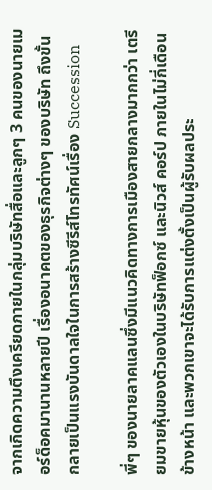จากเกิดความตึงเครียดภายในกลุ่มบริษัทสื่อและลูกๆ 3 คนของนายเมอร์ด็อคมานานหลายปี เรื่องอนาคตของธุรกิจต่างๆ ของบริษัท ถึงขั้นกลายเป็นแรงบันดาลใจในการสร้างซีรีส์โทรทัศน์เรื่อง Succession

พี่ๆ ของนายลาคแลนซึ่งมีแนวคิดทางการเมืองสายกลางมากกว่า เตรียมขายหุ้นของตัวเองในบริษัทฟ็อกซ์ และนิวส์ คอร์ป ภายในไม่กี่เดือนข้างหน้า และพวกเขาจะได้รับการแต่งตั้งเป็นผู้รับผลประ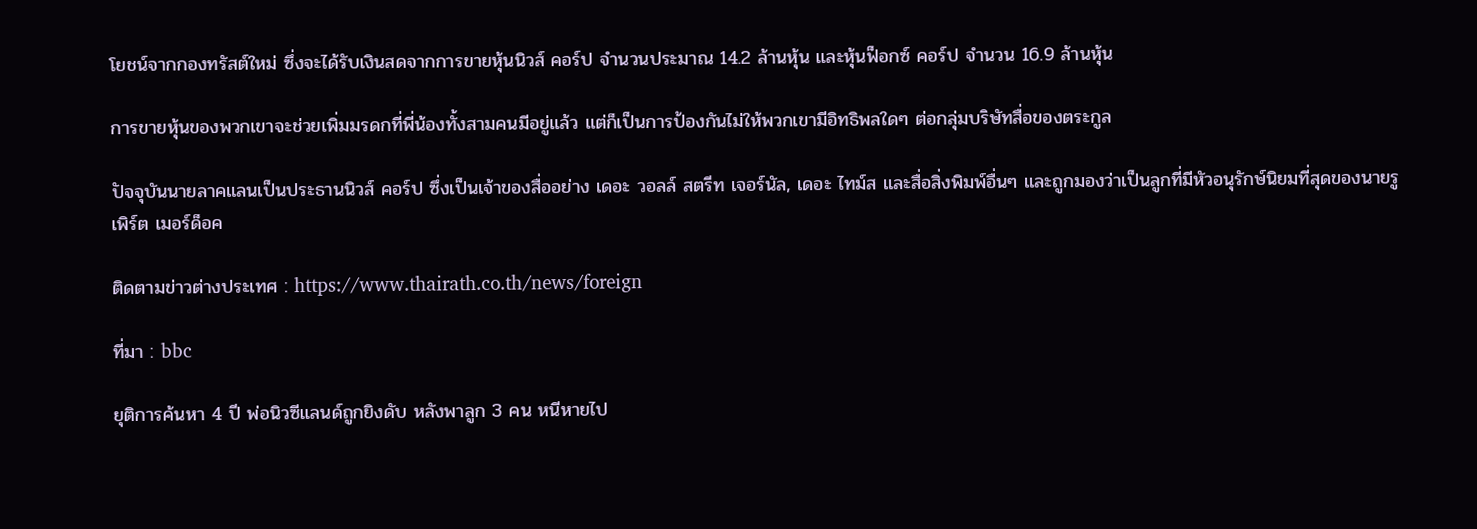โยชน์จากกองทรัสต์ใหม่ ซึ่งจะได้รับเงินสดจากการขายหุ้นนิวส์ คอร์ป จำนวนประมาณ 14.2 ล้านหุ้น และหุ้นฟ็อกซ์ คอร์ป จำนวน 16.9 ล้านหุ้น

การขายหุ้นของพวกเขาจะช่วยเพิ่มมรดกที่พี่น้องทั้งสามคนมีอยู่แล้ว แต่ก็เป็นการป้องกันไม่ให้พวกเขามีอิทธิพลใดๆ ต่อกลุ่มบริษัทสื่อของตระกูล

ปัจจุบันนายลาคแลนเป็นประธานนิวส์ คอร์ป ซึ่งเป็นเจ้าของสื่ออย่าง เดอะ วอลล์ สตรีท เจอร์นัล, เดอะ ไทม์ส และสื่อสิ่งพิมพ์อื่นๆ และถูกมองว่าเป็นลูกที่มีหัวอนุรักษ์นิยมที่สุดของนายรูเพิร์ต เมอร์ด็อค

ติดตามข่าวต่างประเทศ : https://www.thairath.co.th/news/foreign

ที่มา : bbc

ยุติการค้นหา 4 ปี พ่อนิวซีแลนด์ถูกยิงดับ หลังพาลูก 3 คน หนีหายไป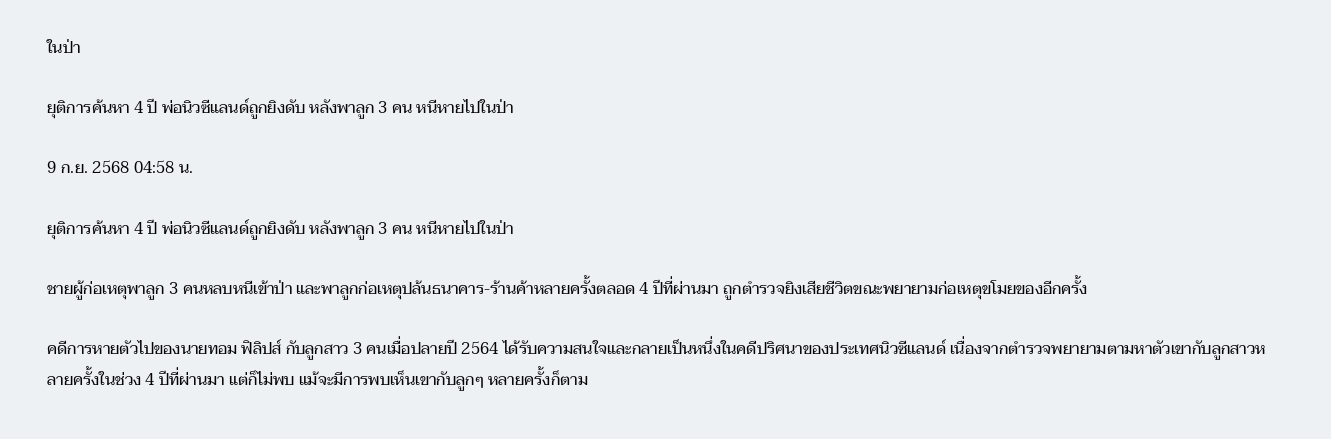ในป่า

ยุติการค้นหา 4 ปี พ่อนิวซีแลนด์ถูกยิงดับ หลังพาลูก 3 คน หนีหายไปในป่า

9 ก.ย. 2568 04:58 น.

ยุติการค้นหา 4 ปี พ่อนิวซีแลนด์ถูกยิงดับ หลังพาลูก 3 คน หนีหายไปในป่า

ชายผู้ก่อเหตุพาลูก 3 คนหลบหนีเข้าป่า และพาลูกก่อเหตุปล้นธนาคาร-ร้านค้าหลายครั้งตลอด 4 ปีที่ผ่านมา ถูกตำรวจยิงเสียชีวิตขณะพยายามก่อเหตุขโมยของอีกครั้ง

คดีการหายตัวไปของนายทอม ฟิลิปส์ กับลูกสาว 3 คนเมื่อปลายปี 2564 ได้รับความสนใจและกลายเป็นหนึ่งในคดีปริศนาของประเทศนิวซีแลนด์ เนื่องจากตำรวจพยายามตามหาตัวเขากับลูกสาวหลายครั้งในช่วง 4 ปีที่ผ่านมา แต่ก็ไม่พบ แม้จะมีการพบเห็นเขากับลูกๆ หลายครั้งก็ตาม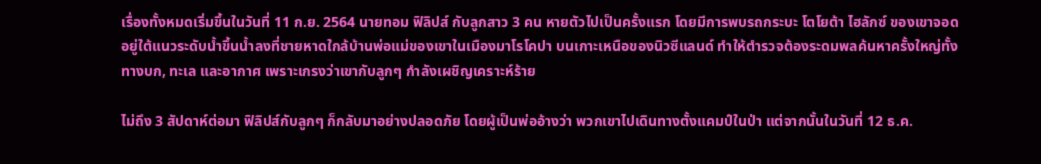เรื่องทั้งหมดเริ่มขึ้นในวันที่ 11 ก.ย. 2564 นายทอม ฟิลิปส์ กับลูกสาว 3 คน หายตัวไปเป็นครั้งแรก โดยมีการพบรถกระบะ โตโยต้า ไฮลักซ์ ของเขาจอดอยู่ใต้แนวระดับน้ำขึ้นน้ำลงที่ชายหาดใกล้บ้านพ่อแม่ของเขาในเมืองมาโรโคปา บนเกาะเหนือของนิวซีแลนด์ ทำให้ตำรวจต้องระดมพลค้นหาครั้งใหญ่ทั้งทางบก, ทะเล และอากาศ เพราะเกรงว่าเขากับลูกๆ กำลังเผชิญเคราะห์ร้าย

ไม่ถึง 3 สัปดาห์ต่อมา ฟิลิปส์กับลูกๆ ก็กลับมาอย่างปลอดภัย โดยผู้เป็นพ่ออ้างว่า พวกเขาไปเดินทางตั้งแคมป์ในป่า แต่จากนั้นในวันที่ 12 ธ.ค.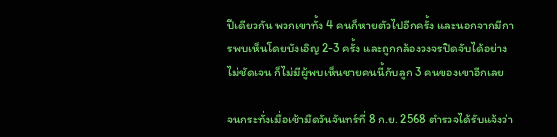ปีเดียวกัน พวกเขาทั้ง 4 คนก็หายตัวไปอีกครั้ง และนอกจากมีการพบเห็นโดยบังเอิญ 2-3 ครั้ง และถูกกล้องวงจรปิดจับได้อย่างไม่ชัดเจน ก็ไม่มีผู้พบเห็นชายคนนี้กับลูก 3 คนของเขาอีกเลย

จนกระทั่งเมื่อเช้ามืดวันจันทร์ที่ 8 ก.ย. 2568 ตำรวจได้รับแจ้งว่า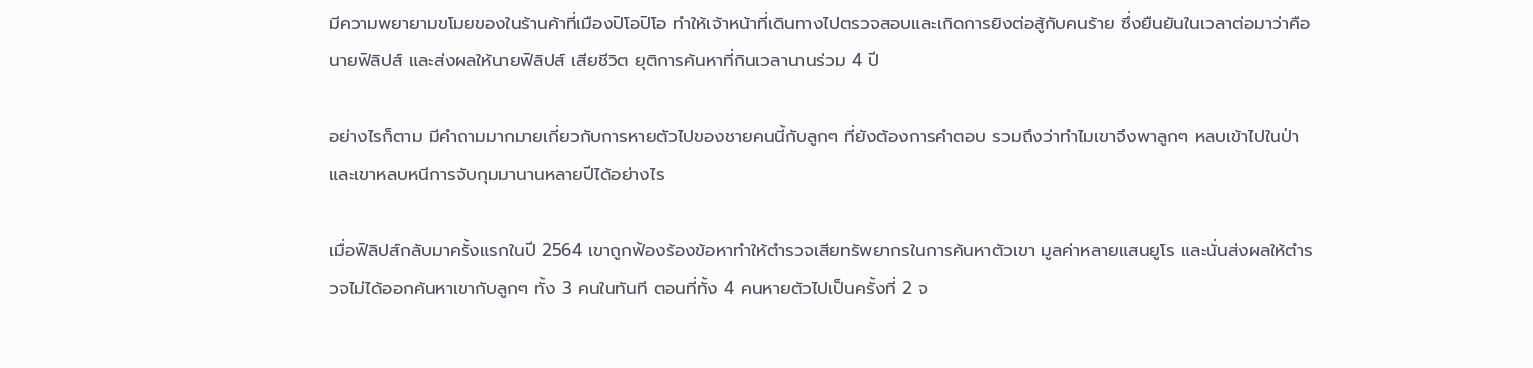มีความพยายามขโมยของในร้านค้าที่เมืองปิโอปิโอ ทำให้เจ้าหน้าที่เดินทางไปตรวจสอบและเกิดการยิงต่อสู้กับคนร้าย ซึ่งยืนยันในเวลาต่อมาว่าคือนายฟิลิปส์ และส่งผลให้นายฟิลิปส์ เสียชีวิต ยุติการค้นหาที่กินเวลานานร่วม 4 ปี

อย่างไรก็ตาม มีคำถามมากมายเกี่ยวกับการหายตัวไปของชายคนนี้กับลูกๆ ที่ยังต้องการคำตอบ รวมถึงว่าทำไมเขาจึงพาลูกๆ หลบเข้าไปในป่า และเขาหลบหนีการจับกุมมานานหลายปีได้อย่างไร

เมื่อฟิลิปส์กลับมาครั้งแรกในปี 2564 เขาถูกฟ้องร้องข้อหาทำให้ตำรวจเสียทรัพยากรในการค้นหาตัวเขา มูลค่าหลายแสนยูโร และนั่นส่งผลให้ตำรวจไม่ได้ออกค้นหาเขากับลูกๆ ทั้ง 3 คนในทันที ตอนที่ทั้ง 4 คนหายตัวไปเป็นครั้งที่ 2 จ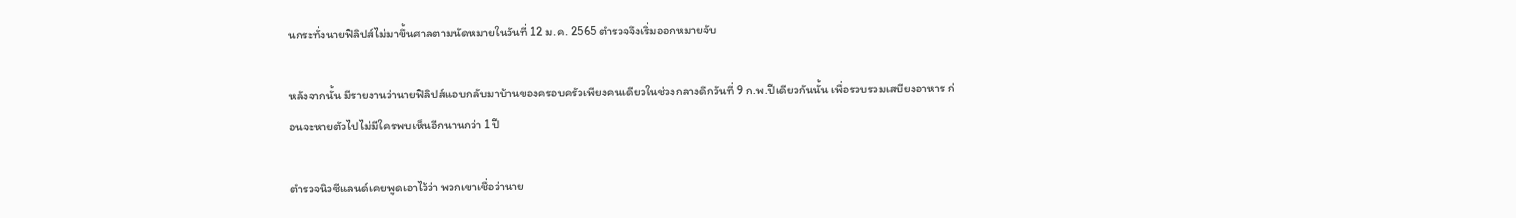นกระทั่งนายฟิลิปส์ไม่มาขึ้นศาลตามนัดหมายในวันที่ 12 ม.ค. 2565 ตำรวจจึงเริ่มออกหมายจับ

หลังจากนั้น มีรายงานว่านายฟิลิปส์แอบกลับมาบ้านของครอบครัวเพียงคนเดียวในช่วงกลางดึกวันที่ 9 ก.พ.ปีเดียวกันนั้น เพื่อรวบรวมเสบียงอาหาร ก่อนจะหายตัวไปไม่มีใครพบเห็นอีกนานกว่า 1 ปี

ตำรวจนิวซีแลนด์เคยพูดเอาไว้ว่า พวกเขาเชื่อว่านาย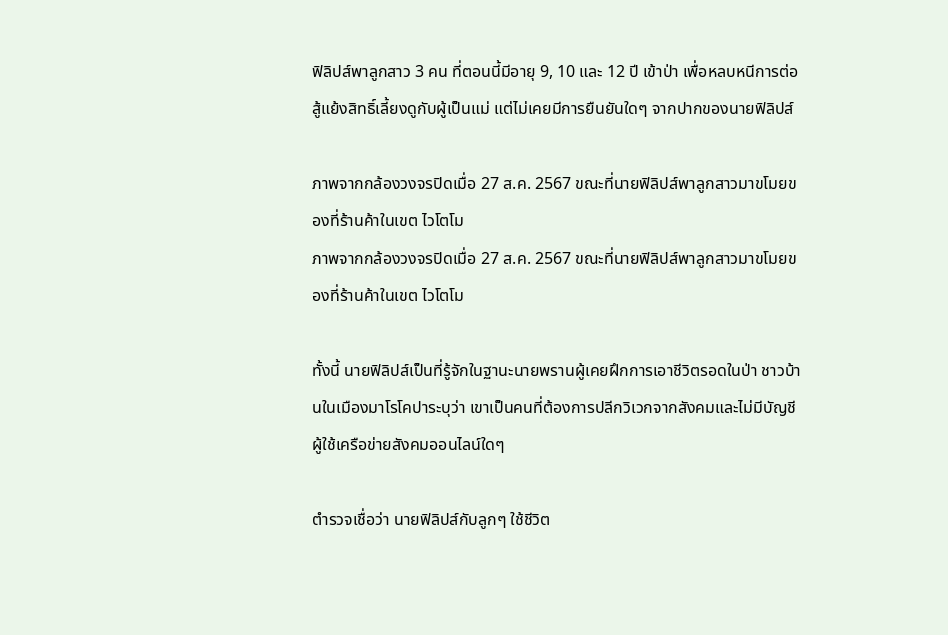ฟิลิปส์พาลูกสาว 3 คน ที่ตอนนี้มีอายุ 9, 10 และ 12 ปี เข้าป่า เพื่อหลบหนีการต่อสู้แย้งสิทธิ์เลี้ยงดูกับผู้เป็นแม่ แต่ไม่เคยมีการยืนยันใดๆ จากปากของนายฟิลิปส์

ภาพจากกล้องวงจรปิดเมื่อ 27 ส.ค. 2567 ขณะที่นายฟิลิปส์พาลูกสาวมาขโมยของที่ร้านค้าในเขต ไวโตโม
ภาพจากกล้องวงจรปิดเมื่อ 27 ส.ค. 2567 ขณะที่นายฟิลิปส์พาลูกสาวมาขโมยของที่ร้านค้าในเขต ไวโตโม

ทั้งนี้ นายฟิลิปส์เป็นที่รู้จักในฐานะนายพรานผู้เคยฝึกการเอาชีวิตรอดในป่า ชาวบ้านในเมืองมาโรโคปาระบุว่า เขาเป็นคนที่ต้องการปลีกวิเวกจากสังคมและไม่มีบัญชีผู้ใช้เครือข่ายสังคมออนไลน์ใดๆ

ตำรวจเชื่อว่า นายฟิลิปส์กับลูกๆ ใช้ชีวิต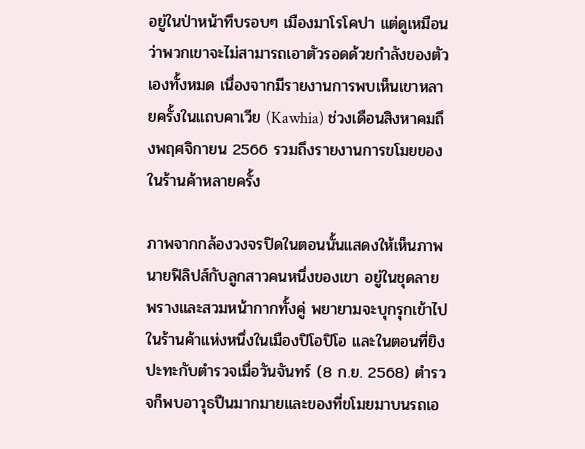อยู่ในป่าหน้าทึบรอบๆ เมืองมาโรโคปา แต่ดูเหมือนว่าพวกเขาจะไม่สามารถเอาตัวรอดด้วยกำลังของตัวเองทั้งหมด เนื่องจากมีรายงานการพบเห็นเขาหลายครั้งในแถบคาเวีย (Kawhia) ช่วงเดือนสิงหาคมถึงพฤศจิกายน 2566 รวมถึงรายงานการขโมยของในร้านค้าหลายครั้ง

ภาพจากกล้องวงจรปิดในตอนนั้นแสดงให้เห็นภาพนายฟิลิปส์กับลูกสาวคนหนึ่งของเขา อยู่ในชุดลายพรางและสวมหน้ากากทั้งคู่ พยายามจะบุกรุกเข้าไปในร้านค้าแห่งหนึ่งในเมืองปิโอปิโอ และในตอนที่ยิงปะทะกับตำรวจเมื่อวันจันทร์ (8 ก.ย. 2568) ตำรวจก็พบอาวุธปืนมากมายและของที่ขโมยมาบนรถเอ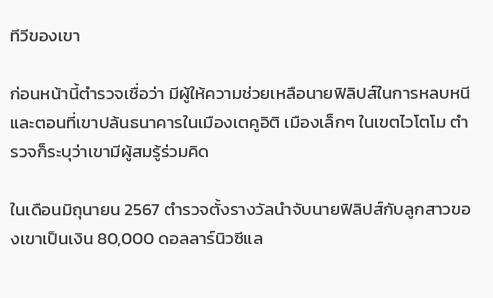ทีวีของเขา

ก่อนหน้านี้ตำรวจเชื่อว่า มีผู้ให้ความช่วยเหลือนายฟิลิปส์ในการหลบหนี และตอนที่เขาปล้นธนาคารในเมืองเตคูอิติ เมืองเล็กๆ ในเขตไวโตโม ตำรวจก็ระบุว่าเขามีผู้สมรู้ร่วมคิด

ในเดือนมิถุนายน 2567 ตำรวจตั้งรางวัลนำจับนายฟิลิปส์กับลูกสาวของเขาเป็นเงิน 80,000 ดอลลาร์นิวซีแล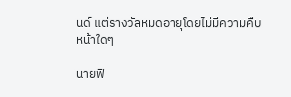นด์ แต่รางวัลหมดอายุโดยไม่มีความคืบหน้าใดๆ

นายฟิ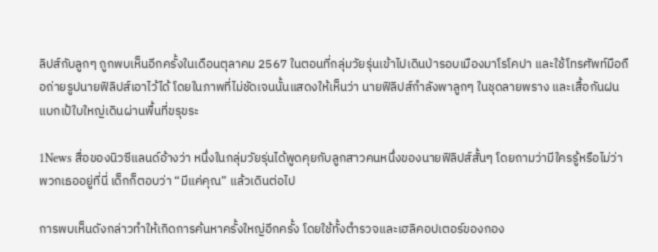ลิปส์กับลูกๆ ถูกพบเห็นอีกครั้งในเดือนตุลาคม 2567 ในตอนที่กลุ่มวัยรุ่นเข้าไปเดินป่ารอบเมืองมาโรโคปา และใช้โทรศัพท์มือถือถ่ายรูปนายฟิลิปส์เอาไว้ได้ โดยในภาพที่ไม่ชัดเจนนั้นแสดงให้เห็นว่า นายฟิลิปส์กำลังพาลูกๆ ในชุดลายพราง และเสื้อกันฝน แบกเป้ใบใหญ่เดินผ่านพื้นที่ขรุขระ

1News สื่อของนิวซีแลนด์อ้างว่า หนึ่งในกลุ่มวัยรุ่นได้พูดคุยกับลูกสาวคนหนึ่งของนายฟิลิปส์สั้นๆ โดยถามว่ามีใครรู้หรือไม่ว่าพวกเธออยู่ที่นี่ เด็กก็ตอบว่า “มีแค่คุณ” แล้วเดินต่อไป

การพบเห็นดังกล่าวทำให้เกิดการค้นหาครั้งใหญ่อีกครั้ง โดยใช้ทั้งตำรวจและเฮลิคอปเตอร์ของกอง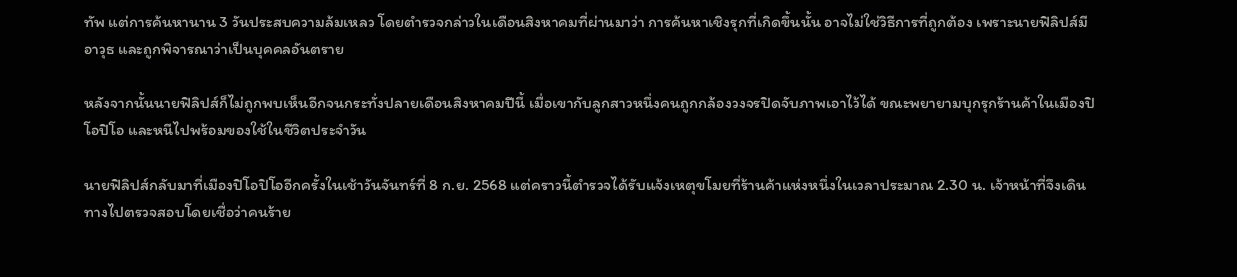ทัพ แต่การค้นหานาน 3 วันประสบความล้มเหลว โดยตำรวจกล่าวในเดือนสิงหาคมที่ผ่านมาว่า การค้นหาเชิงรุกที่เกิดขึ้นนั้น อาจไม่ใช่วิธีการที่ถูกต้อง เพราะนายฟิลิปส์มีอาวุธ และถูกพิจารณาว่าเป็นบุคคลอันตราย

หลังจากนั้นนายฟิลิปส์ก็ไม่ถูกพบเห็นอีกจนกระทั่งปลายเดือนสิงหาคมปีนี้ เมื่อเขากับลูกสาวหนึ่งคนถูกกล้องวงจรปิดจับภาพเอาไว้ได้ ขณะพยายามบุกรุกร้านค้าในเมืองปิโอปิโอ และหนีไปพร้อมของใช้ในชีวิตประจำวัน

นายฟิลิปส์กลับมาที่เมืองปิโอปิโออีกครั้งในเช้าวันจันทร์ที่ 8 ก.ย. 2568 แต่คราวนี้ตำรวจได้รับแจ้งเหตุขโมยที่ร้านค้าแห่งหนึ่งในเวลาประมาณ 2.30 น. เจ้าหน้าที่จึงเดินทางไปตรวจสอบโดยเชื่อว่าคนร้าย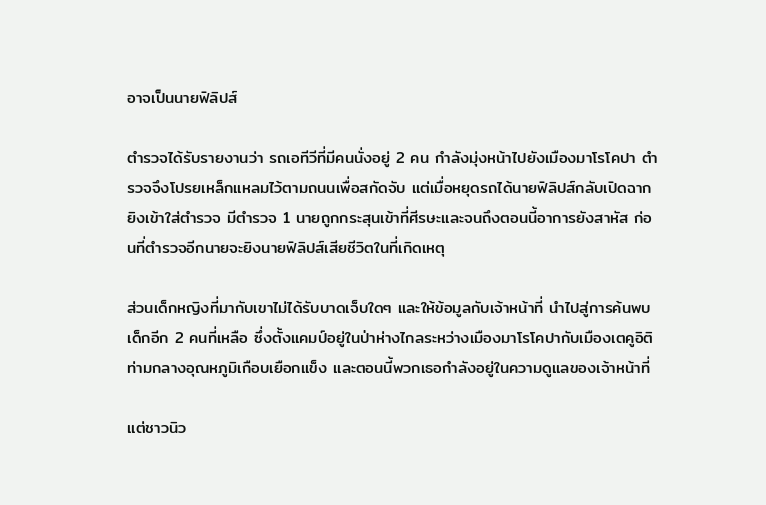อาจเป็นนายฟิลิปส์

ตำรวจได้รับรายงานว่า รถเอทีวีที่มีคนนั่งอยู่ 2 คน กำลังมุ่งหน้าไปยังเมืองมาโรโคปา ตำรวจจึงโปรยเหล็กแหลมไว้ตามถนนเพื่อสกัดจับ แต่เมื่อหยุดรถได้นายฟิลิปส์กลับเปิดฉากยิงเข้าใส่ตำรวจ มีตำรวจ 1 นายถูกกระสุนเข้าที่ศีรษะและจนถึงตอนนี้อาการยังสาหัส ก่อนที่ตำรวจอีกนายจะยิงนายฟิลิปส์เสียชีวิตในที่เกิดเหตุ

ส่วนเด็กหญิงที่มากับเขาไม่ได้รับบาดเจ็บใดๆ และให้ข้อมูลกับเจ้าหน้าที่ นำไปสู่การค้นพบเด็กอีก 2 คนที่เหลือ ซึ่งตั้งแคมป์อยู่ในป่าห่างไกลระหว่างเมืองมาโรโคปากับเมืองเตคูอิติ ท่ามกลางอุณหภูมิเกือบเยือกแข็ง และตอนนี้พวกเธอกำลังอยู่ในความดูแลของเจ้าหน้าที่

แต่ชาวนิว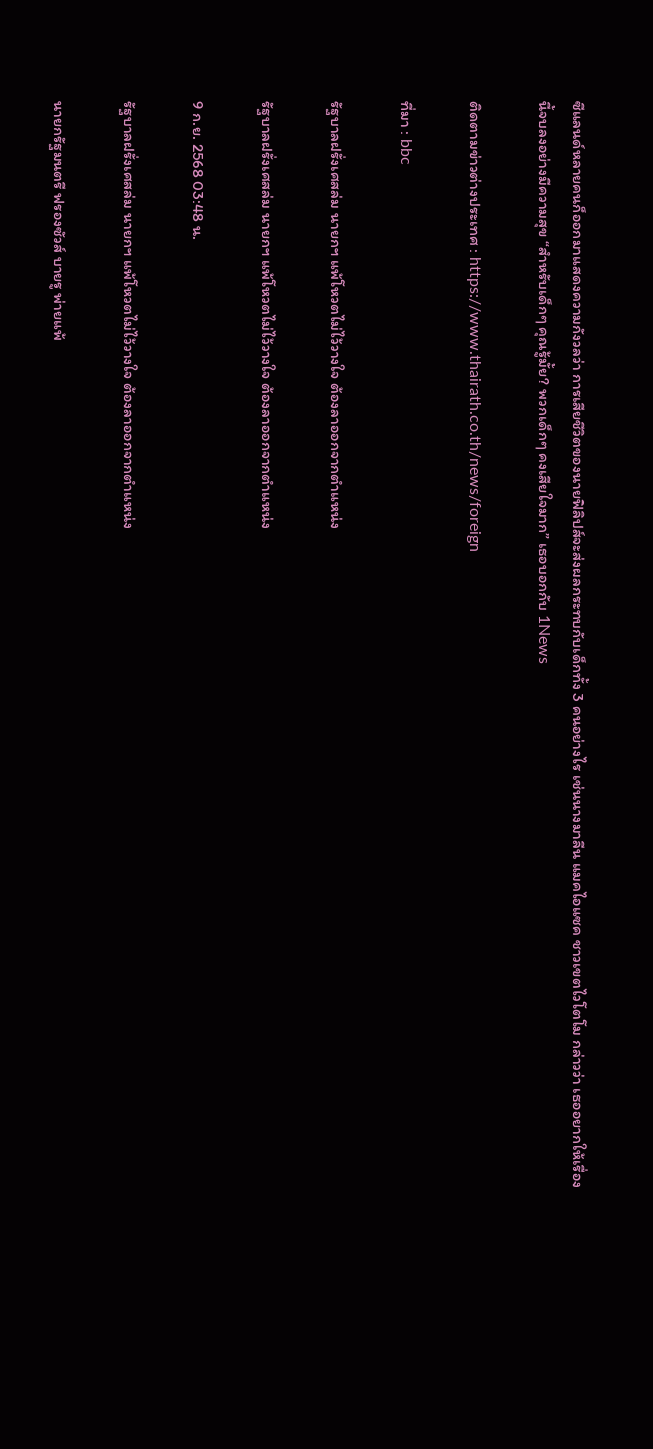ซีแลนด์หลายคนก็ออกมาแสดงความกังวลว่า การเสียชีวิตของนายฟิลิปส์จะส่งผลกระทบกับเด็กทั้ง 3 คนอย่างไร เช่นนางมาลีน แมคไอแซค ชาวเขตไวโตโม กล่าวว่า เธออยากให้เรื่องนี้จบลงอย่างมีความสุข “สำหรับเด็กๆ คุณรู้มั้ย? พวกเด็กๆ คงเสียใจมาก” เธอบอกกับ 1News

ติดตามข่าวต่างประเทศ : https://www.thairath.co.th/news/foreign

ที่มา : bbc

รัฐบาลฝรั่งเศสล่ม นายกฯ แพ้โหวตไม่ไว้วางใจ ต้องลาออกจากตำแหน่ง

รัฐบาลฝรั่งเศสล่ม นายกฯ แพ้โหวตไม่ไว้วางใจ ต้องลาออกจากตำแหน่ง

9 ก.ย. 2568 03:48 น.

รัฐบาลฝรั่งเศสล่ม นายกฯ แพ้โหวตไม่ไว้วางใจ ต้องลาออกจากตำแหน่ง

นายกรัฐมนตรี ฟรองซัวส์ บายรู พ่ายแพ้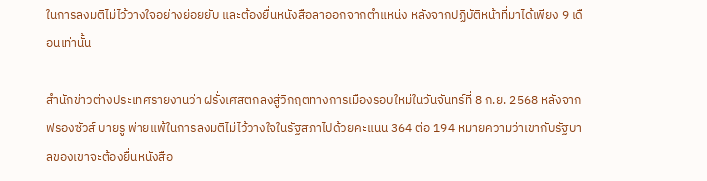ในการลงมติไม่ไว้วางใจอย่างย่อยยับ และต้องยื่นหนังสือลาออกจากตำแหน่ง หลังจากปฏิบัติหน้าที่มาได้เพียง 9 เดือนเท่านั้น

สำนักข่าวต่างประเทศรายงานว่า ฝรั่งเศสตกลงสู่วิกฤตทางการเมืองรอบใหม่ในวันจันทร์ที่ 8 ก.ย. 2568 หลังจาก ฟรองซัวส์ บายรู พ่ายแพ้ในการลงมติไม่ไว้วางใจในรัฐสภาไปด้วยคะแนน 364 ต่อ 194 หมายความว่าเขากับรัฐบาลของเขาจะต้องยื่นหนังสือ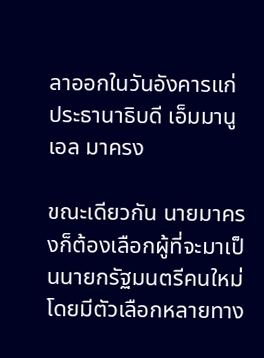ลาออกในวันอังคารแก่ประธานาธิบดี เอ็มมานูเอล มาครง

ขณะเดียวกัน นายมาครงก็ต้องเลือกผู้ที่จะมาเป็นนายกรัฐมนตรีคนใหม่ โดยมีตัวเลือกหลายทาง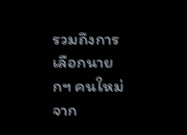รวมถึงการเลือกนายกฯ คนใหม่จาก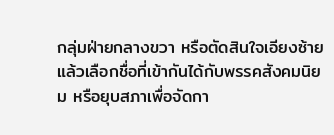กลุ่มฝ่ายกลางขวา หรือตัดสินใจเอียงซ้ายแล้วเลือกชื่อที่เข้ากันได้กับพรรคสังคมนิยม หรือยุบสภาเพื่อจัดกา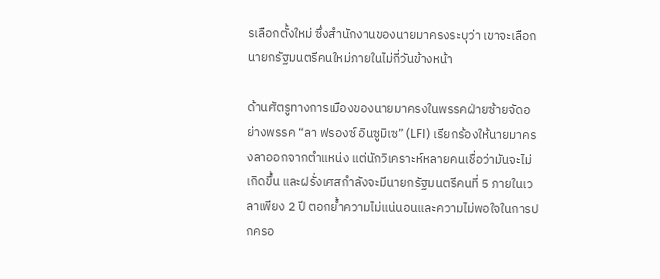รเลือกตั้งใหม่ ซึ่งสำนักงานของนายมาครงระบุว่า เขาจะเลือกนายกรัฐมนตรีคนใหม่ภายในไม่กี่วันข้างหน้า

ด้านศัตรูทางการเมืองของนายมาครงในพรรคฝ่ายซ้ายจัดอย่างพรรค “ลา ฟรองซ์ อินซูมิเซ” (LFI) เรียกร้องให้นายมาครงลาออกจากตำแหน่ง แต่นักวิเคราะห์หลายคนเชื่อว่ามันจะไม่เกิดขึ้น และฝรั่งเศสกำลังจะมีนายกรัฐมนตรีคนที่ 5 ภายในเวลาเพียง 2 ปี ตอกย้ำความไม่แน่นอนและความไม่พอใจในการปกครอ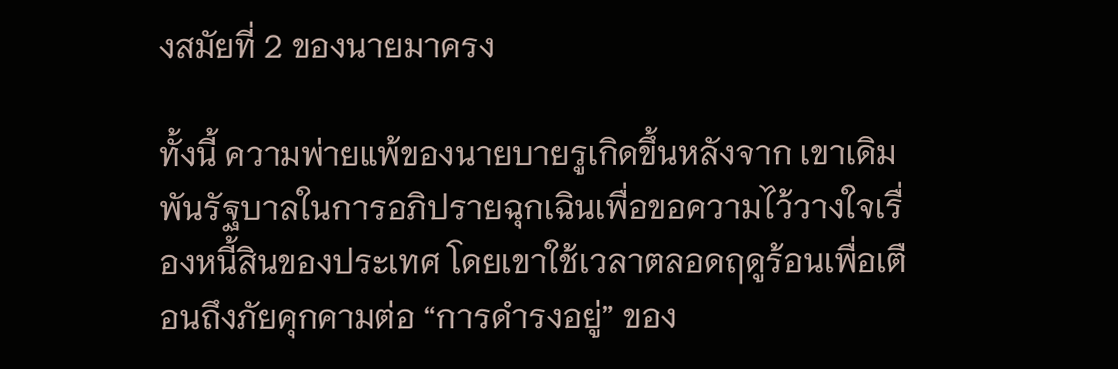งสมัยที่ 2 ของนายมาครง

ทั้งนี้ ความพ่ายแพ้ของนายบายรูเกิดขึ้นหลังจาก เขาเดิมพันรัฐบาลในการอภิปรายฉุกเฉินเพื่อขอความไว้วางใจเรื่องหนี้สินของประเทศ โดยเขาใช้เวลาตลอดฤดูร้อนเพื่อเตือนถึงภัยคุกคามต่อ “การดำรงอยู่” ของ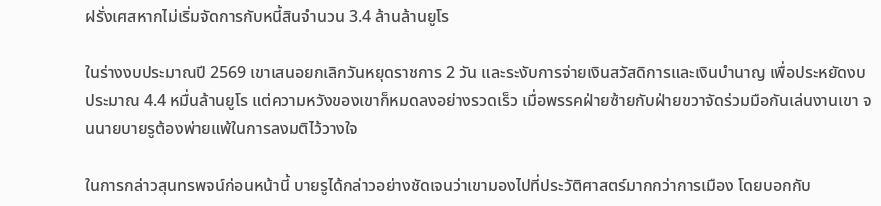ฝรั่งเศสหากไม่เริ่มจัดการกับหนี้สินจำนวน 3.4 ล้านล้านยูโร

ในร่างงบประมาณปี 2569 เขาเสนอยกเลิกวันหยุดราชการ 2 วัน และระงับการจ่ายเงินสวัสดิการและเงินบำนาญ เพื่อประหยัดงบประมาณ 4.4 หมื่นล้านยูโร แต่ความหวังของเขาก็หมดลงอย่างรวดเร็ว เมื่อพรรคฝ่ายซ้ายกับฝ่ายขวาจัดร่วมมือกันเล่นงานเขา จนนายบายรูต้องพ่ายแพ้ในการลงมติไว้วางใจ

ในการกล่าวสุนทรพจน์ก่อนหน้านี้ บายรูได้กล่าวอย่างชัดเจนว่าเขามองไปที่ประวัติศาสตร์มากกว่าการเมือง โดยบอกกับ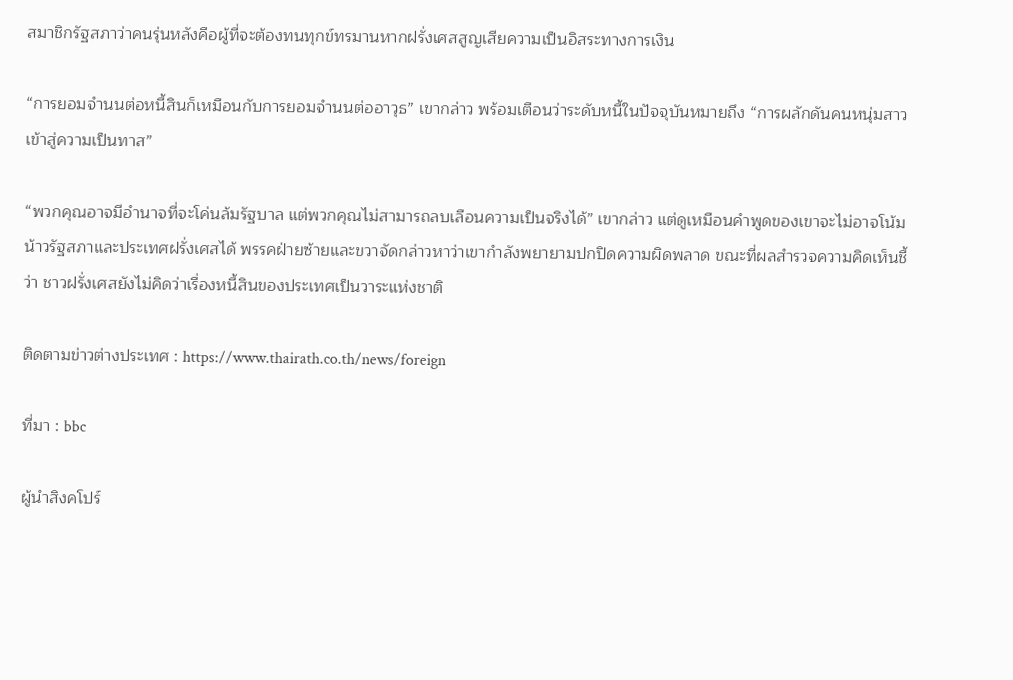สมาชิกรัฐสภาว่าคนรุ่นหลังคือผู้ที่จะต้องทนทุกข์ทรมานหากฝรั่งเศสสูญเสียความเป็นอิสระทางการเงิน

“การยอมจำนนต่อหนี้สินก็เหมือนกับการยอมจำนนต่ออาวุธ” เขากล่าว พร้อมเตือนว่าระดับหนี้ในปัจจุบันหมายถึง “การผลักดันคนหนุ่มสาวเข้าสู่ความเป็นทาส”

“พวกคุณอาจมีอำนาจที่จะโค่นล้มรัฐบาล แต่พวกคุณไม่สามารถลบเลือนความเป็นจริงได้” เขากล่าว แต่ดูเหมือนคำพูดของเขาจะไม่อาจโน้มน้าวรัฐสภาและประเทศฝรั่งเศสได้ พรรคฝ่ายซ้ายและขวาจัดกล่าวหาว่าเขากำลังพยายามปกปิดความผิดพลาด ขณะที่ผลสำรวจความคิดเห็นชี้ว่า ชาวฝรั่งเศสยังไม่คิดว่าเรื่องหนี้สินของประเทศเป็นวาระแห่งชาติ

ติดตามข่าวต่างประเทศ : https://www.thairath.co.th/news/foreign

ที่มา : bbc

ผู้นำสิงคโปร์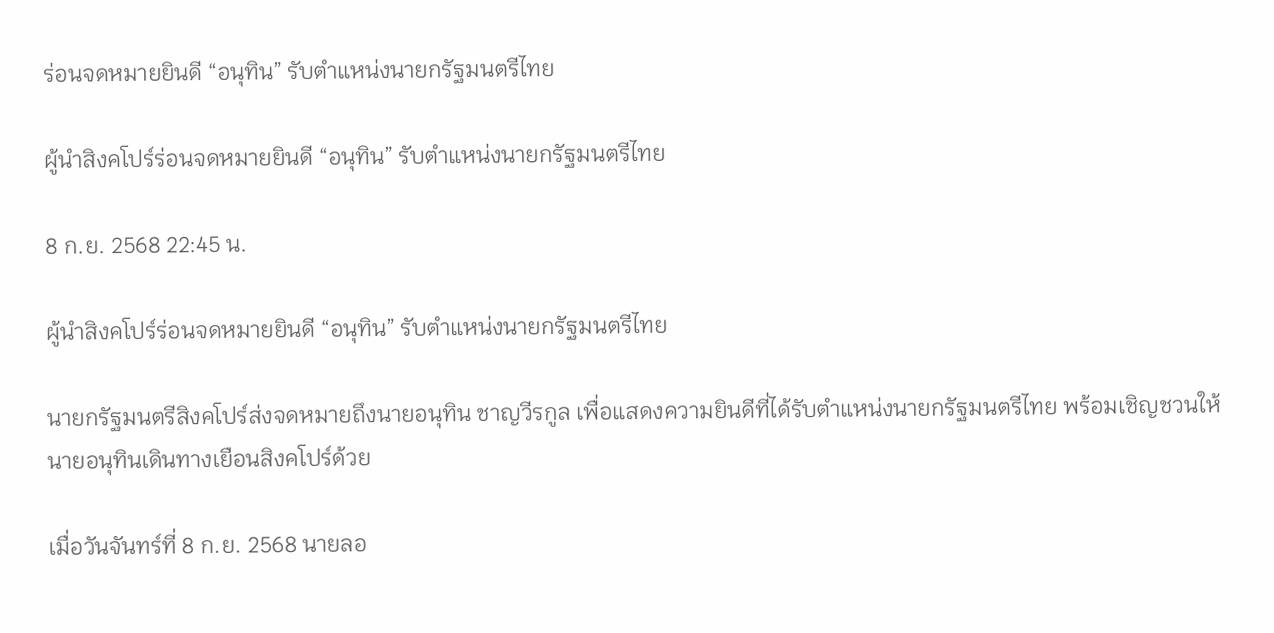ร่อนจดหมายยินดี “อนุทิน” รับตำแหน่งนายกรัฐมนตรีไทย

ผู้นำสิงคโปร์ร่อนจดหมายยินดี “อนุทิน” รับตำแหน่งนายกรัฐมนตรีไทย

8 ก.ย. 2568 22:45 น.

ผู้นำสิงคโปร์ร่อนจดหมายยินดี “อนุทิน” รับตำแหน่งนายกรัฐมนตรีไทย

นายกรัฐมนตรีสิงคโปร์ส่งจดหมายถึงนายอนุทิน ชาญวีรกูล เพื่อแสดงความยินดีที่ได้รับตำแหน่งนายกรัฐมนตรีไทย พร้อมเชิญชวนให้นายอนุทินเดินทางเยือนสิงคโปร์ด้วย

เมื่อวันจันทร์ที่ 8 ก.ย. 2568 นายลอ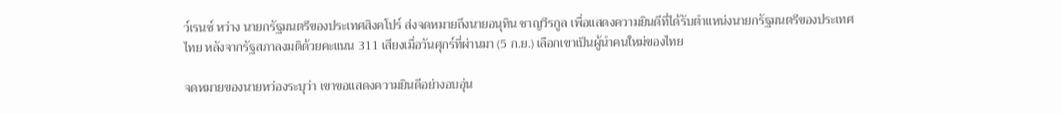ว์เรนซ์ หว่าง นายกรัฐมนตรีของประเทศสิงคโปร์ ส่งจดหมายถึงนายอนุทิน ชาญวีรกูล เพื่อแสดงความยินดีที่ได้รับตำแหน่งนายกรัฐมนตรีของประเทศไทย หลังจากรัฐสภาลงมติด้วยคะแนน 311 เสียงเมื่อวันศุกร์ที่ผ่านมา (5 ก.ย.) เลือกเขาเป็นผู้นำคนใหม่ของไทย

จดหมายของนายหว่องระบุว่า เขาขอแสดงความยินดีอย่างอบอุ่น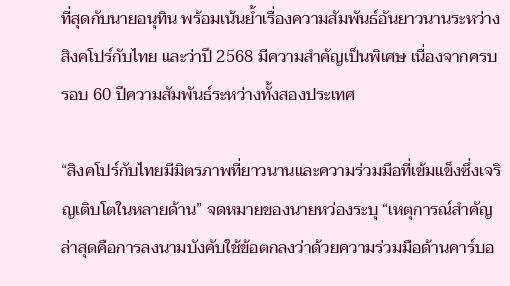ที่สุดกับนายอนุทิน พร้อมเน้นย้ำเรื่องความสัมพันธ์อันยาวนานระหว่างสิงคโปร์กับไทย และว่าปี 2568 มีความสำคัญเป็นพิเศษ เนื่องจากครบรอบ 60 ปีความสัมพันธ์ระหว่างทั้งสองประเทศ

“สิงคโปร์กับไทยมีมิตรภาพที่ยาวนานและความร่วมมือที่เข้มแข็งซึ่งเจริญเติบโตในหลายด้าน” จดหมายของนายหว่องระบุ “เหตุการณ์สำคัญล่าสุดคือการลงนามบังคับใช้ข้อตกลงว่าด้วยความร่วมมือด้านคาร์บอ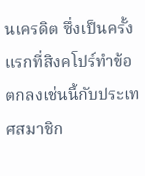นเครดิต ซึ่งเป็นครั้งแรกที่สิงคโปร์ทำข้อตกลงเช่นนี้กับประเทศสมาชิก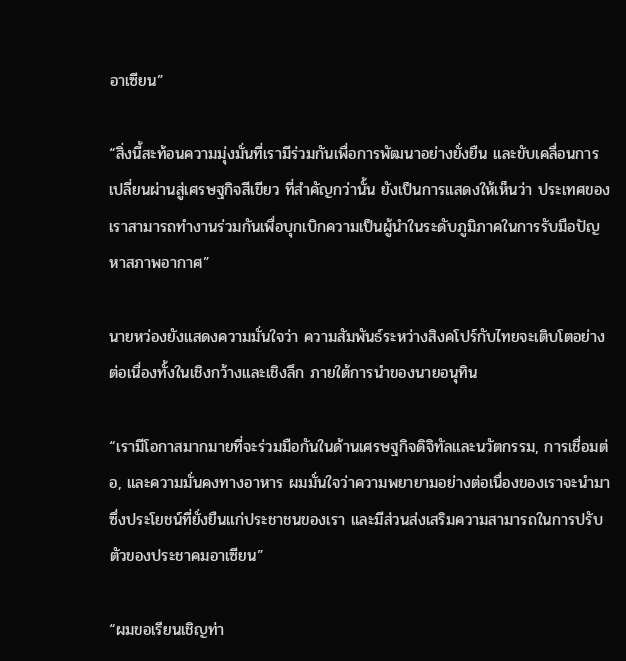อาเซียน”

“สิ่งนี้สะท้อนความมุ่งมั่นที่เรามีร่วมกันเพื่อการพัฒนาอย่างยั่งยืน และขับเคลื่อนการเปลี่ยนผ่านสู่เศรษฐกิจสีเขียว ที่สำคัญกว่านั้น ยังเป็นการแสดงให้เห็นว่า ประเทศของเราสามารถทำงานร่วมกันเพื่อบุกเบิกความเป็นผู้นำในระดับภูมิภาคในการรับมือปัญหาสภาพอากาศ”

นายหว่องยังแสดงความมั่นใจว่า ความสัมพันธ์ระหว่างสิงคโปร์กับไทยจะเติบโตอย่างต่อเนื่องทั้งในเชิงกว้างและเชิงลึก ภายใต้การนำของนายอนุทิน

“เรามีโอกาสมากมายที่จะร่วมมือกันในด้านเศรษฐกิจดิจิทัลและนวัตกรรม, การเชื่อมต่อ, และความมั่นคงทางอาหาร ผมมั่นใจว่าความพยายามอย่างต่อเนื่องของเราจะนำมาซึ่งประโยชน์ที่ยั่งยืนแก่ประชาชนของเรา และมีส่วนส่งเสริมความสามารถในการปรับตัวของประชาคมอาเซียน”

“ผมขอเรียนเชิญท่า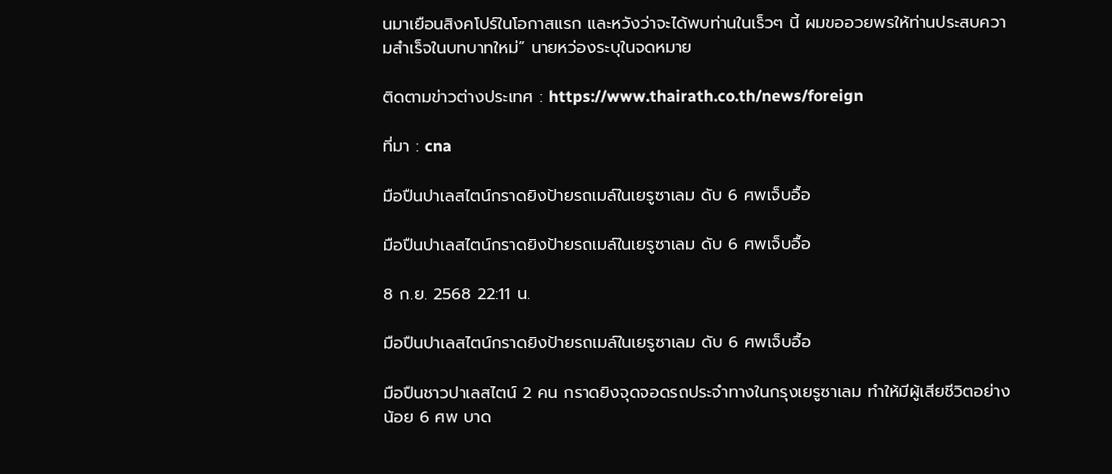นมาเยือนสิงคโปร์ในโอกาสแรก และหวังว่าจะได้พบท่านในเร็วๆ นี้ ผมขออวยพรให้ท่านประสบความสำเร็จในบทบาทใหม่” นายหว่องระบุในจดหมาย

ติดตามข่าวต่างประเทศ : https://www.thairath.co.th/news/foreign

ที่มา : cna

มือปืนปาเลสไตน์กราดยิงป้ายรถเมล์ในเยรูซาเลม ดับ 6 ศพเจ็บอื้อ

มือปืนปาเลสไตน์กราดยิงป้ายรถเมล์ในเยรูซาเลม ดับ 6 ศพเจ็บอื้อ

8 ก.ย. 2568 22:11 น.

มือปืนปาเลสไตน์กราดยิงป้ายรถเมล์ในเยรูซาเลม ดับ 6 ศพเจ็บอื้อ

มือปืนชาวปาเลสไตน์ 2 คน กราดยิงจุดจอดรถประจำทางในกรุงเยรูซาเลม ทำให้มีผู้เสียชีวิตอย่างน้อย 6 ศพ บาด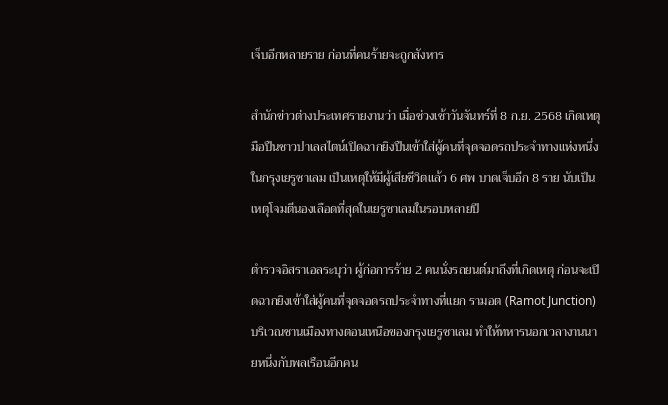เจ็บอีกหลายราย ก่อนที่คนร้ายจะถูกสังหาร

สำนักข่าวต่างประเทศรายงานว่า เมื่อช่วงเช้าวันจันทร์ที่ 8 ก.ย. 2568 เกิดเหตุมือปืนชาวปาเลสไตน์เปิดฉากยิงปืนเข้าใส่ผู้คนที่จุดจอดรถประจำทางแห่งหนึ่งในกรุงเยรูซาเลม เป็นเหตุให้มีผู้เสียชีวิตแล้ว 6 ศพ บาดเจ็บอีก 8 ราย นับเป็นเหตุโจมตีนองเลือดที่สุดในเยรูซาเลมในรอบหลายปี

ตำรวจอิสราเอลระบุว่า ผู้ก่อการร้าย 2 คนนั่งรถยนต์มาถึงที่เกิดเหตุ ก่อนจะเปิดฉากยิงเข้าใส่ผู้คนที่จุดจอดรถประจำทางที่แยก รามอต (Ramot Junction) บริเวณชานเมืองทางตอนเหนือของกรุงเยรูซาเลม ทำให้ทหารนอกเวลางานนายหนึ่งกับพลเรือนอีกคน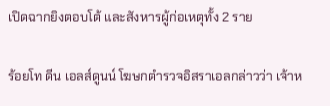เปิดฉากยิงตอบโต้ และสังหารผู้ก่อเหตุทั้ง 2 ราย

ร้อยโท ดีน เอลส์ดูนน์ โฆษกตำรวจอิสราเอลกล่าวว่า เจ้าห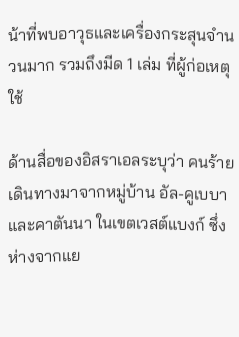น้าที่พบอาวุธและเครื่องกระสุนจำนวนมาก รวมถึงมีด 1 เล่ม ที่ผู้ก่อเหตุใช้

ด้านสื่อของอิสราเอลระบุว่า คนร้ายเดินทางมาจากหมู่บ้าน อัล-คูเบบา และคาตันนา ในเขตเวสต์แบงก์ ซึ่งห่างจากแย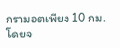กรามอตเพียง 10 กม. โดยจ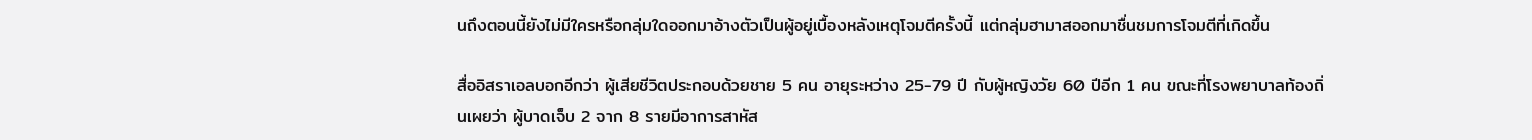นถึงตอนนี้ยังไม่มีใครหรือกลุ่มใดออกมาอ้างตัวเป็นผู้อยู่เบื้องหลังเหตุโจมตีครั้งนี้ แต่กลุ่มฮามาสออกมาชื่นชมการโจมตีที่เกิดขึ้น

สื่ออิสราเอลบอกอีกว่า ผู้เสียชีวิตประกอบด้วยชาย 5 คน อายุระหว่าง 25-79 ปี กับผู้หญิงวัย 60 ปีอีก 1 คน ขณะที่โรงพยาบาลท้องถิ่นเผยว่า ผู้บาดเจ็บ 2 จาก 8 รายมีอาการสาหัส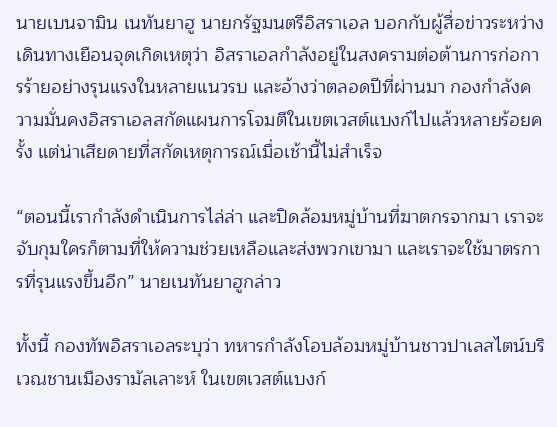นายเบนจามิน เนทันยาฮู นายกรัฐมนตรีอิสราเอล บอกกับผู้สื่อข่าวระหว่างเดินทางเยือนจุดเกิดเหตุว่า อิสราเอลกำลังอยู่ในสงครามต่อต้านการก่อการร้ายอย่างรุนแรงในหลายแนวรบ และอ้างว่าตลอดปีที่ผ่านมา กองกำลังความมั่นคงอิสราเอลสกัดแผนการโจมตีในเขตเวสต์แบงก์ไปแล้วหลายร้อยครั้ง แต่น่าเสียดายที่สกัดเหตุการณ์เมื่อเช้านี้ไม่สำเร็จ

“ตอนนี้เรากำลังดำเนินการไล่ล่า และปิดล้อมหมู่บ้านที่ฆาตกรจากมา เราจะจับกุมใครก็ตามที่ให้ความช่วยเหลือและส่งพวกเขามา และเราจะใช้มาตรการที่รุนแรงขึ้นอีก” นายเนทันยาฮูกล่าว

ทั้งนี้ กองทัพอิสราเอลระบุว่า ทหารกำลังโอบล้อมหมู่บ้านชาวปาเลสไตน์บริเวณชานเมืองรามัลเลาะห์ ในเขตเวสต์แบงก์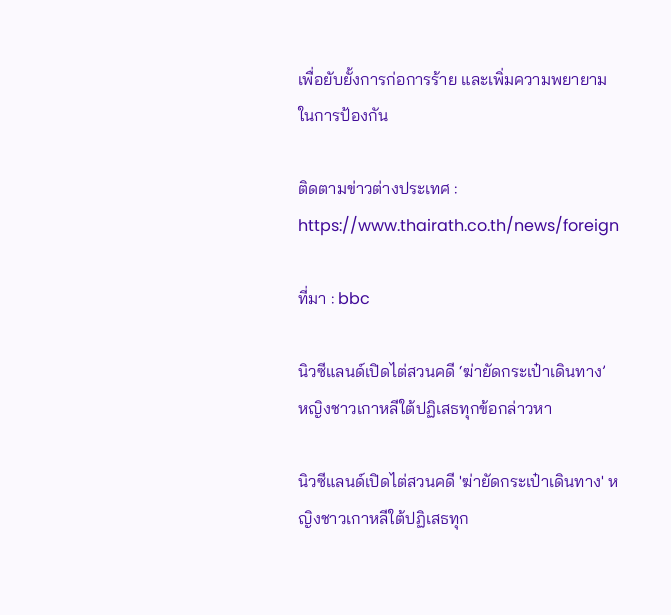เพื่อยับยั้งการก่อการร้าย และเพิ่มความพยายามในการป้องกัน

ติดตามข่าวต่างประเทศ : https://www.thairath.co.th/news/foreign

ที่มา : bbc

นิวซีแลนด์เปิดไต่สวนคดี ‘ฆ่ายัดกระเป๋าเดินทาง’ หญิงชาวเกาหลีใต้ปฏิเสธทุกข้อกล่าวหา

นิวซีแลนด์เปิดไต่สวนคดี 'ฆ่ายัดกระเป๋าเดินทาง' หญิงชาวเกาหลีใต้ปฏิเสธทุก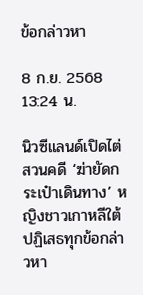ข้อกล่าวหา

8 ก.ย. 2568 13:24 น.

นิวซีแลนด์เปิดไต่สวนคดี ‘ฆ่ายัดกระเป๋าเดินทาง’ หญิงชาวเกาหลีใต้ปฏิเสธทุกข้อกล่าวหา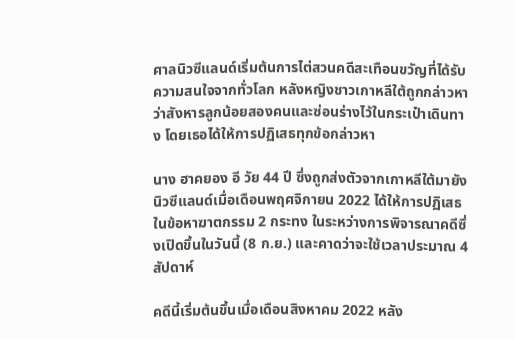ศาลนิวซีแลนด์เริ่มต้นการไต่สวนคดีสะเทือนขวัญที่ได้รับความสนใจจากทั่วโลก หลังหญิงชาวเกาหลีใต้ถูกกล่าวหาว่าสังหารลูกน้อยสองคนและซ่อนร่างไว้ในกระเป๋าเดินทาง โดยเธอได้ให้การปฏิเสธทุกข้อกล่าวหา

นาง ฮาคยอง อี วัย 44 ปี ซึ่งถูกส่งตัวจากเกาหลีใต้มายังนิวซีแลนด์เมื่อเดือนพฤศจิกายน 2022 ได้ให้การปฏิเสธในข้อหาฆาตกรรม 2 กระทง ในระหว่างการพิจารณาคดีซึ่งเปิดขึ้นในวันนี้ (8 ก.ย.) และคาดว่าจะใช้เวลาประมาณ 4 สัปดาห์

คดีนี้เริ่มต้นขึ้นเมื่อเดือนสิงหาคม 2022 หลัง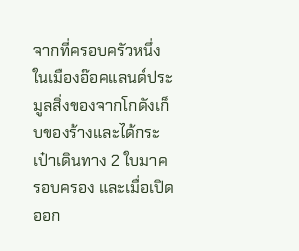จากที่ครอบครัวหนึ่งในเมืองอ๊อคแลนด์ประมูลสิ่งของจากโกดังเก็บของร้างและได้กระเป๋าเดินทาง 2 ใบมาครอบครอง และเมื่อเปิดออก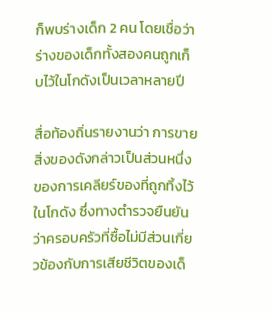ก็พบร่างเด็ก 2 คน โดยเชื่อว่าร่างของเด็กทั้งสองคนถูกเก็บไว้ในโกดังเป็นเวลาหลายปี

สื่อท้องถิ่นรายงานว่า การขายสิ่งของดังกล่าวเป็นส่วนหนึ่งของการเคลียร์ของที่ถูกทิ้งไว้ในโกดัง ซึ่งทางตำรวจยืนยันว่าครอบครัวที่ซื้อไม่มีส่วนเกี่ยวข้องกับการเสียชีวิตของเด็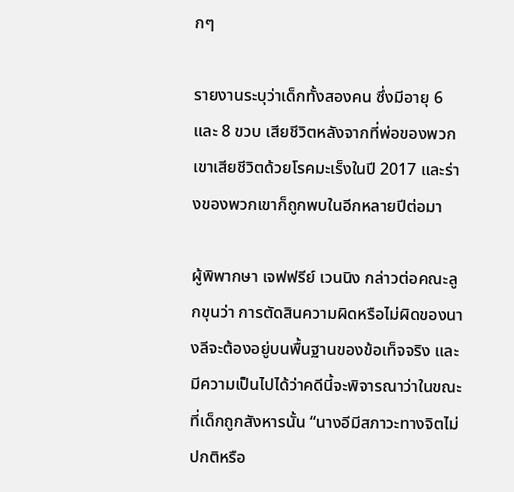กๆ

รายงานระบุว่าเด็กทั้งสองคน ซึ่งมีอายุ 6 และ 8 ขวบ เสียชีวิตหลังจากที่พ่อของพวกเขาเสียชีวิตด้วยโรคมะเร็งในปี 2017 และร่างของพวกเขาก็ถูกพบในอีกหลายปีต่อมา

ผู้พิพากษา เจฟฟรีย์ เวนนิง กล่าวต่อคณะลูกขุนว่า การตัดสินความผิดหรือไม่ผิดของนางลีจะต้องอยู่บนพื้นฐานของข้อเท็จจริง และมีความเป็นไปได้ว่าคดีนี้จะพิจารณาว่าในขณะที่เด็กถูกสังหารนั้น “นางอีมีสภาวะทางจิตไม่ปกติหรือ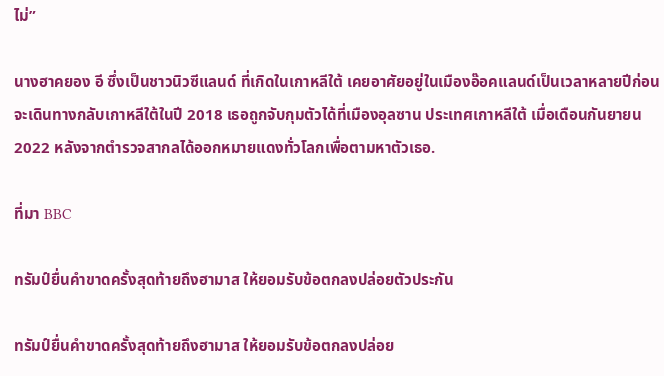ไม่”

นางฮาคยอง อี ซึ่งเป็นชาวนิวซีแลนด์ ที่เกิดในเกาหลีใต้ เคยอาศัยอยู่ในเมืองอ๊อคแลนด์เป็นเวลาหลายปีก่อนจะเดินทางกลับเกาหลีใต้ในปี 2018 เธอถูกจับกุมตัวได้ที่เมืองอุลซาน ประเทศเกาหลีใต้ เมื่อเดือนกันยายน 2022 หลังจากตำรวจสากลได้ออกหมายแดงทั่วโลกเพื่อตามหาตัวเธอ.

ที่มา BBC

ทรัมป์ยื่นคำขาดครั้งสุดท้ายถึงฮามาส ให้ยอมรับข้อตกลงปล่อยตัวประกัน

ทรัมป์ยื่นคำขาดครั้งสุดท้ายถึงฮามาส ให้ยอมรับข้อตกลงปล่อย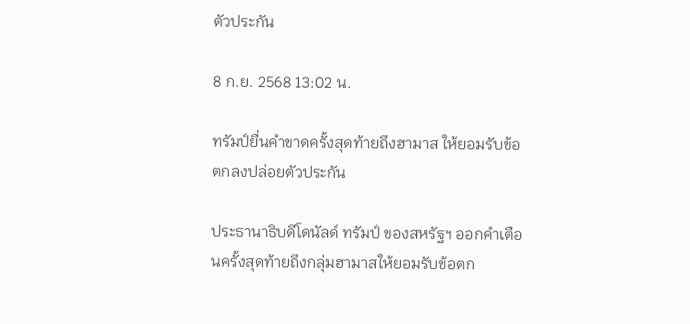ตัวประกัน

8 ก.ย. 2568 13:02 น.

ทรัมป์ยื่นคำขาดครั้งสุดท้ายถึงฮามาส ให้ยอมรับข้อตกลงปล่อยตัวประกัน

ประธานาธิบดีโดนัลด์ ทรัมป์ ของสหรัฐฯ ออกคำเตือนครั้งสุดท้ายถึงกลุ่มฮามาสให้ยอมรับข้อตก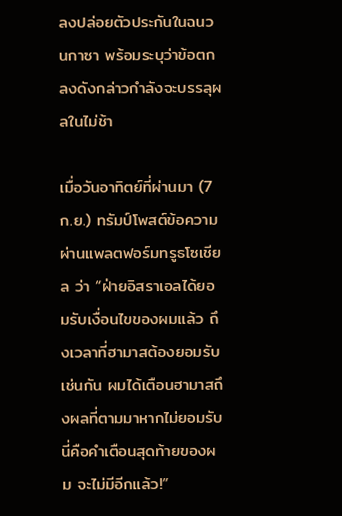ลงปล่อยตัวประกันในฉนวนกาซา พร้อมระบุว่าข้อตกลงดังกล่าวกำลังจะบรรลุผลในไม่ช้า

เมื่อวันอาทิตย์ที่ผ่านมา (7 ก.ย.) ทรัมป์โพสต์ข้อความผ่านแพลตฟอร์มทรูธโซเชียล ว่า “ฝ่ายอิสราเอลได้ยอมรับเงื่อนไขของผมแล้ว ถึงเวลาที่ฮามาสต้องยอมรับเช่นกัน ผมได้เตือนฮามาสถึงผลที่ตามมาหากไม่ยอมรับ นี่คือคำเตือนสุดท้ายของผม จะไม่มีอีกแล้ว!”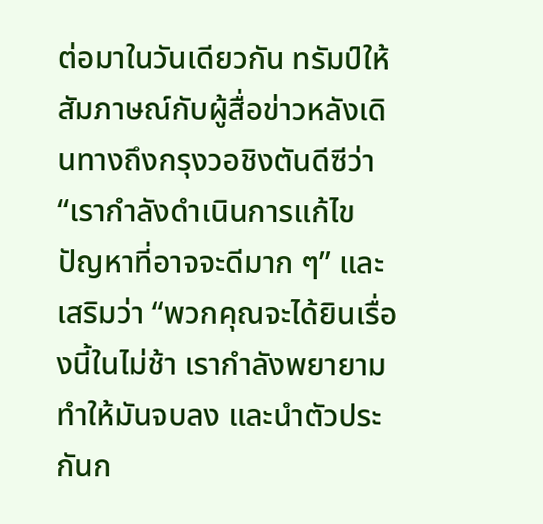ต่อมาในวันเดียวกัน ทรัมป์ให้สัมภาษณ์กับผู้สื่อข่าวหลังเดินทางถึงกรุงวอชิงตันดีซีว่า “เรากำลังดำเนินการแก้ไขปัญหาที่อาจจะดีมาก ๆ” และเสริมว่า “พวกคุณจะได้ยินเรื่องนี้ในไม่ช้า เรากำลังพยายามทำให้มันจบลง และนำตัวประกันก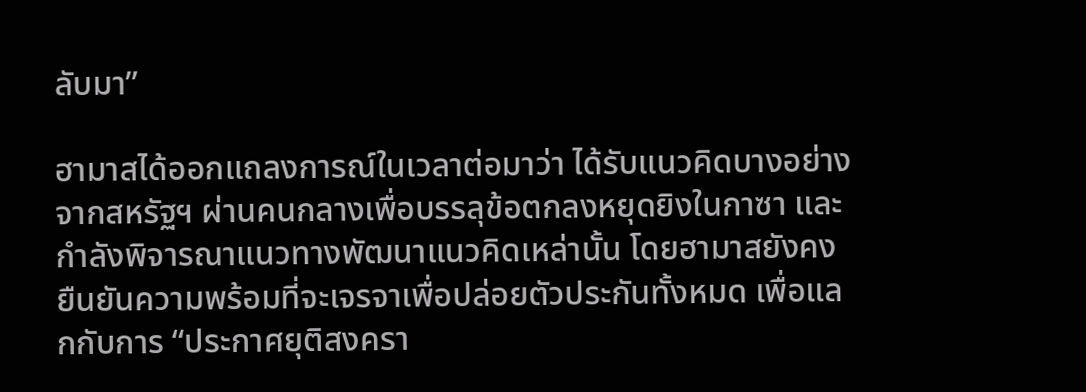ลับมา”

ฮามาสได้ออกแถลงการณ์ในเวลาต่อมาว่า ได้รับแนวคิดบางอย่างจากสหรัฐฯ ผ่านคนกลางเพื่อบรรลุข้อตกลงหยุดยิงในกาซา และกำลังพิจารณาแนวทางพัฒนาแนวคิดเหล่านั้น โดยฮามาสยังคงยืนยันความพร้อมที่จะเจรจาเพื่อปล่อยตัวประกันทั้งหมด เพื่อแลกกับการ “ประกาศยุติสงครา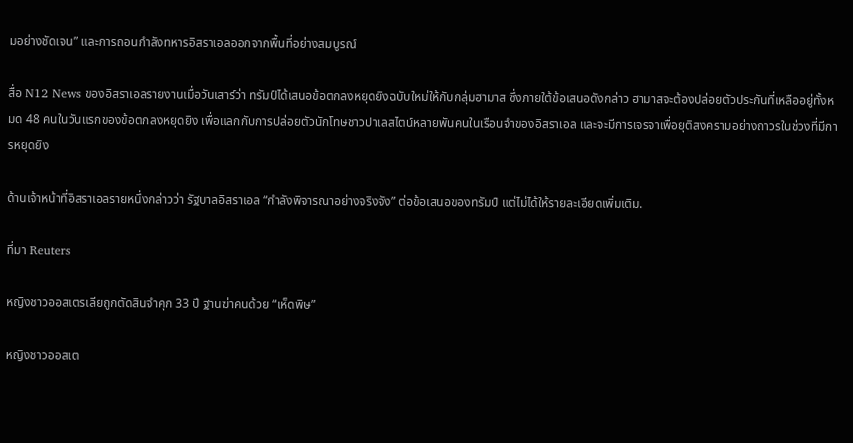มอย่างชัดเจน” และการถอนกำลังทหารอิสราเอลออกจากพื้นที่อย่างสมบูรณ์

สื่อ N12 News ของอิสราเอลรายงานเมื่อวันเสาร์ว่า ทรัมป์ได้เสนอข้อตกลงหยุดยิงฉบับใหม่ให้กับกลุ่มฮามาส ซึ่งภายใต้ข้อเสนอดังกล่าว ฮามาสจะต้องปล่อยตัวประกันที่เหลืออยู่ทั้งหมด 48 คนในวันแรกของข้อตกลงหยุดยิง เพื่อแลกกับการปล่อยตัวนักโทษชาวปาเลสไตน์หลายพันคนในเรือนจำของอิสราเอล และจะมีการเจรจาเพื่อยุติสงครามอย่างถาวรในช่วงที่มีการหยุดยิง

ด้านเจ้าหน้าที่อิสราเอลรายหนึ่งกล่าวว่า รัฐบาลอิสราเอล “กำลังพิจารณาอย่างจริงจัง” ต่อข้อเสนอของทรัมป์ แต่ไม่ได้ให้รายละเอียดเพิ่มเติม.

ที่มา Reuters

หญิงชาวออสเตรเลียถูกตัดสินจำคุก 33 ปี ฐานฆ่าคนด้วย “เห็ดพิษ”

หญิงชาวออสเต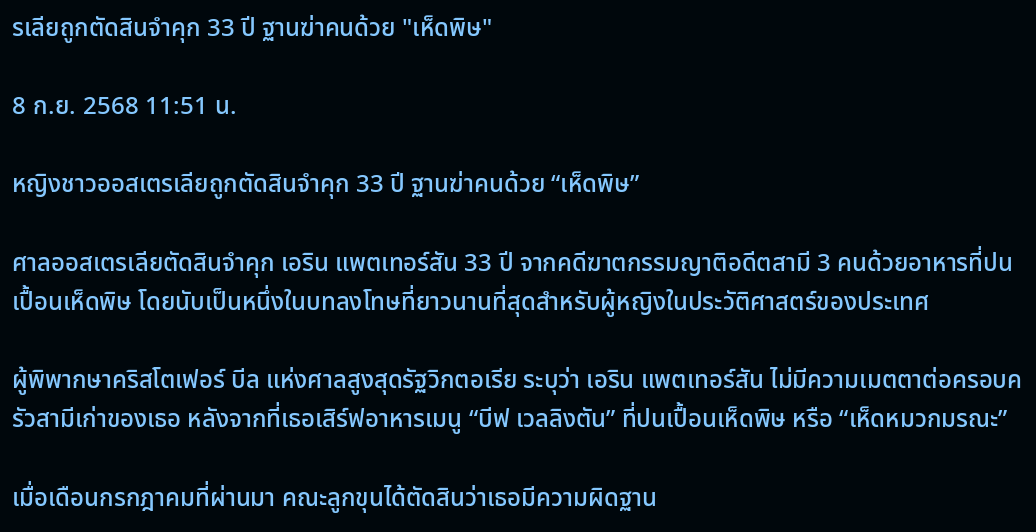รเลียถูกตัดสินจำคุก 33 ปี ฐานฆ่าคนด้วย "เห็ดพิษ"

8 ก.ย. 2568 11:51 น.

หญิงชาวออสเตรเลียถูกตัดสินจำคุก 33 ปี ฐานฆ่าคนด้วย “เห็ดพิษ”

ศาลออสเตรเลียตัดสินจำคุก เอริน แพตเทอร์สัน 33 ปี จากคดีฆาตกรรมญาติอดีตสามี 3 คนด้วยอาหารที่ปนเปื้อนเห็ดพิษ โดยนับเป็นหนึ่งในบทลงโทษที่ยาวนานที่สุดสำหรับผู้หญิงในประวัติศาสตร์ของประเทศ

ผู้พิพากษาคริสโตเฟอร์ บีล แห่งศาลสูงสุดรัฐวิกตอเรีย ระบุว่า เอริน แพตเทอร์สัน ไม่มีความเมตตาต่อครอบครัวสามีเก่าของเธอ หลังจากที่เธอเสิร์ฟอาหารเมนู “บีฟ เวลลิงตัน” ที่ปนเปื้อนเห็ดพิษ หรือ “เห็ดหมวกมรณะ”

เมื่อเดือนกรกฎาคมที่ผ่านมา คณะลูกขุนได้ตัดสินว่าเธอมีความผิดฐาน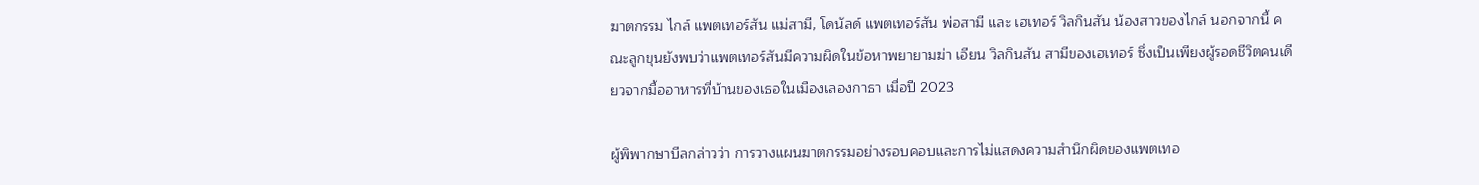ฆาตกรรม ไกล์ แพตเทอร์สัน แม่สามี, โดนัลด์ แพตเทอร์สัน พ่อสามี และ เฮเทอร์ วิลกินสัน น้องสาวของไกล์ นอกจากนี้ คณะลูกขุนยังพบว่าแพตเทอร์สันมีความผิดในข้อหาพยายามฆ่า เอียน วิลกินสัน สามีของเฮเทอร์ ซึ่งเป็นเพียงผู้รอดชีวิตคนเดียวจากมื้ออาหารที่บ้านของเธอในเมืองเลองกาธา เมื่อปี 2023

ผู้พิพากษาบีลกล่าวว่า การวางแผนฆาตกรรมอย่างรอบคอบและการไม่แสดงความสำนึกผิดของแพตเทอ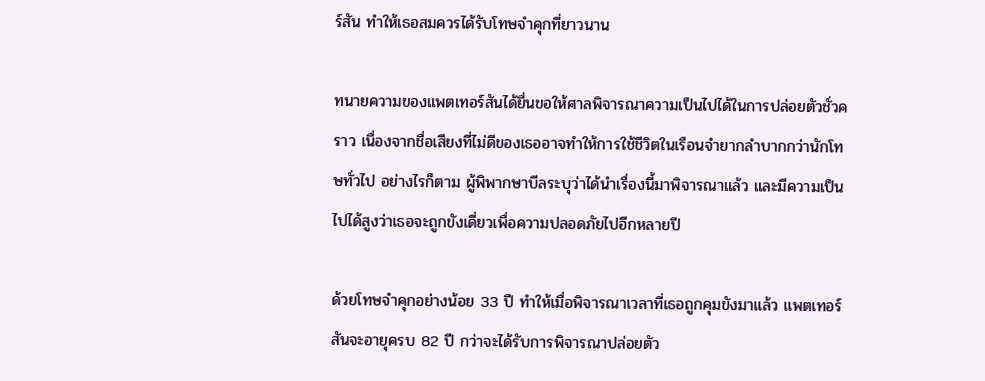ร์สัน ทำให้เธอสมควรได้รับโทษจำคุกที่ยาวนาน

ทนายความของแพตเทอร์สันได้ยื่นขอให้ศาลพิจารณาความเป็นไปได้ในการปล่อยตัวชั่วคราว เนื่องจากชื่อเสียงที่ไม่ดีของเธออาจทำให้การใช้ชีวิตในเรือนจำยากลำบากกว่านักโทษทั่วไป อย่างไรก็ตาม ผู้พิพากษาบีลระบุว่าได้นำเรื่องนี้มาพิจารณาแล้ว และมีความเป็นไปได้สูงว่าเธอจะถูกขังเดี่ยวเพื่อความปลอดภัยไปอีกหลายปี

ด้วยโทษจำคุกอย่างน้อย 33 ปี ทำให้เมื่อพิจารณาเวลาที่เธอถูกคุมขังมาแล้ว แพตเทอร์สันจะอายุครบ 82 ปี กว่าจะได้รับการพิจารณาปล่อยตัว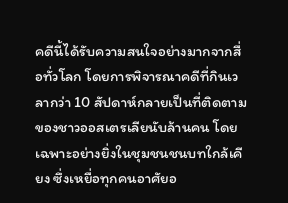คดีนี้ได้รับความสนใจอย่างมากจากสื่อทั่วโลก โดยการพิจารณาคดีที่กินเวลากว่า 10 สัปดาห์กลายเป็นที่ติดตามของชาวออสเตรเลียนับล้านคน โดยเฉพาะอย่างยิ่งในชุมชนชนบทใกล้เคียง ซึ่งเหยื่อทุกคนอาศัยอ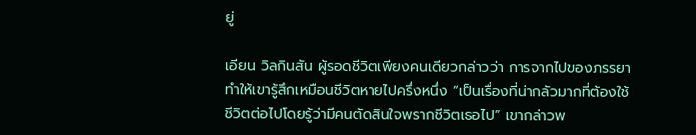ยู่

เอียน วิลกินสัน ผู้รอดชีวิตเพียงคนเดียวกล่าวว่า การจากไปของภรรยาทำให้เขารู้สึกเหมือนชีวิตหายไปครึ่งหนึ่ง “เป็นเรื่องที่น่ากลัวมากที่ต้องใช้ชีวิตต่อไปโดยรู้ว่ามีคนตัดสินใจพรากชีวิตเธอไป” เขากล่าวพ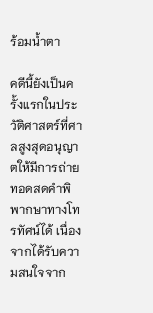ร้อมน้ำตา

คดีนี้ยังเป็นครั้งแรกในประวัติศาสตร์ที่ศาลสูงสุดอนุญาตให้มีการถ่ายทอดสดคำพิพากษาทางโทรทัศน์ได้ เนื่องจากได้รับความสนใจจาก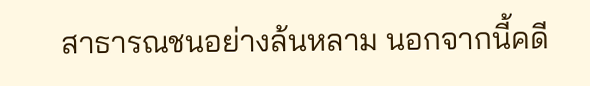สาธารณชนอย่างล้นหลาม นอกจากนี้คดี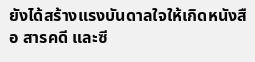ยังได้สร้างแรงบันดาลใจให้เกิดหนังสือ สารคดี และซี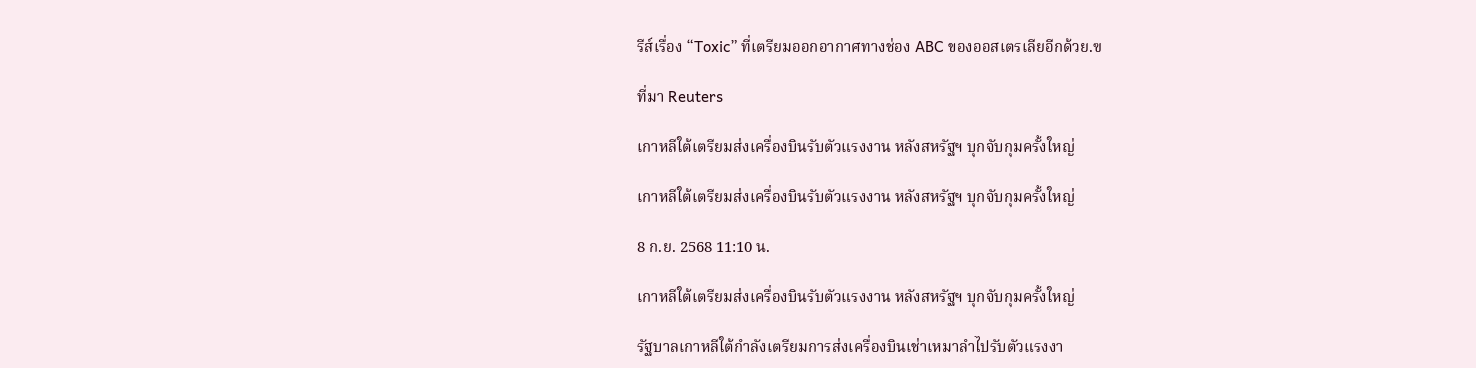รีส์เรื่อง “Toxic” ที่เตรียมออกอากาศทางช่อง ABC ของออสเตรเลียอีกด้วย.ฃ

ที่มา Reuters

เกาหลีใต้เตรียมส่งเครื่องบินรับตัวแรงงาน หลังสหรัฐฯ บุกจับกุมครั้งใหญ่

เกาหลีใต้เตรียมส่งเครื่องบินรับตัวแรงงาน หลังสหรัฐฯ บุกจับกุมครั้งใหญ่

8 ก.ย. 2568 11:10 น.

เกาหลีใต้เตรียมส่งเครื่องบินรับตัวแรงงาน หลังสหรัฐฯ บุกจับกุมครั้งใหญ่

รัฐบาลเกาหลีใต้กำลังเตรียมการส่งเครื่องบินเช่าเหมาลำไปรับตัวแรงงา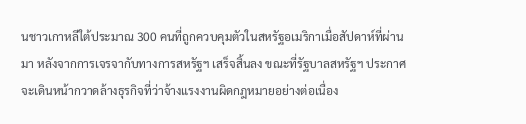นชาวเกาหลีใต้ประมาณ 300 คนที่ถูกควบคุมตัวในสหรัฐอเมริกาเมื่อสัปดาห์ที่ผ่านมา หลังจากการเจรจากับทางการสหรัฐฯ เสร็จสิ้นลง ขณะที่รัฐบาลสหรัฐฯ ประกาศจะเดินหน้ากวาดล้างธุรกิจที่ว่าจ้างแรงงานผิดกฎหมายอย่างต่อเนื่อง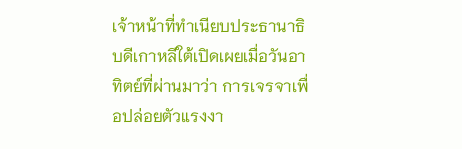เจ้าหน้าที่ทำเนียบประธานาธิบดีเกาหลีใต้เปิดเผยเมื่อวันอาทิตย์ที่ผ่านมาว่า การเจรจาเพื่อปล่อยตัวแรงงา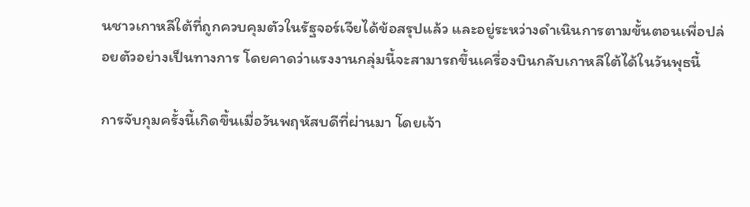นชาวเกาหลีใต้ที่ถูกควบคุมตัวในรัฐจอร์เจียได้ข้อสรุปแล้ว และอยู่ระหว่างดำเนินการตามขั้นตอนเพื่อปล่อยตัวอย่างเป็นทางการ โดยคาดว่าแรงงานกลุ่มนี้จะสามารถขึ้นเครื่องบินกลับเกาหลีใต้ได้ในวันพุธนี้

การจับกุมครั้งนี้เกิดขึ้นเมื่อวันพฤหัสบดีที่ผ่านมา โดยเจ้า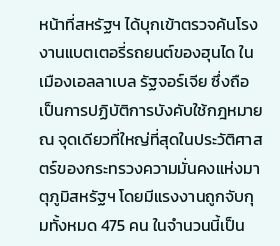หน้าที่สหรัฐฯ ได้บุกเข้าตรวจค้นโรงงานแบตเตอรี่รถยนต์ของฮุนได ในเมืองเอลลาเบล รัฐจอร์เจีย ซึ่งถือเป็นการปฏิบัติการบังคับใช้กฎหมาย ณ จุดเดียวที่ใหญ่ที่สุดในประวัติศาสตร์ของกระทรวงความมั่นคงแห่งมาตุภูมิสหรัฐฯ โดยมีแรงงานถูกจับกุมทั้งหมด 475 คน ในจำนวนนี้เป็น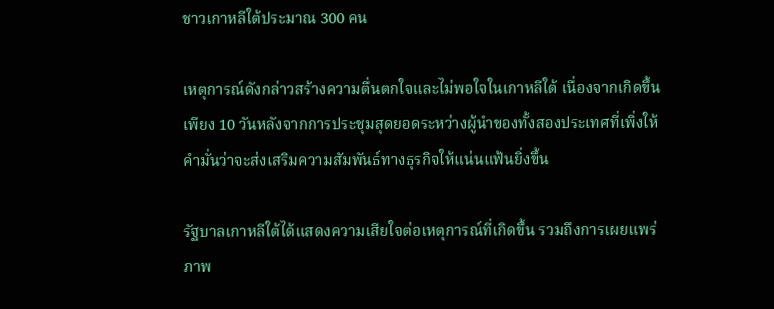ชาวเกาหลีใต้ประมาณ 300 คน

เหตุการณ์ดังกล่าวสร้างความตื่นตกใจและไม่พอใจในเกาหลีใต้ เนื่องจากเกิดขึ้นเพียง 10 วันหลังจากการประชุมสุดยอดระหว่างผู้นำของทั้งสองประเทศที่เพิ่งให้คำมั่นว่าจะส่งเสริมความสัมพันธ์ทางธุรกิจให้แน่นแฟ้นยิ่งขึ้น

รัฐบาลเกาหลีใต้ได้แสดงความเสียใจต่อเหตุการณ์ที่เกิดขึ้น รวมถึงการเผยแพร่ภาพ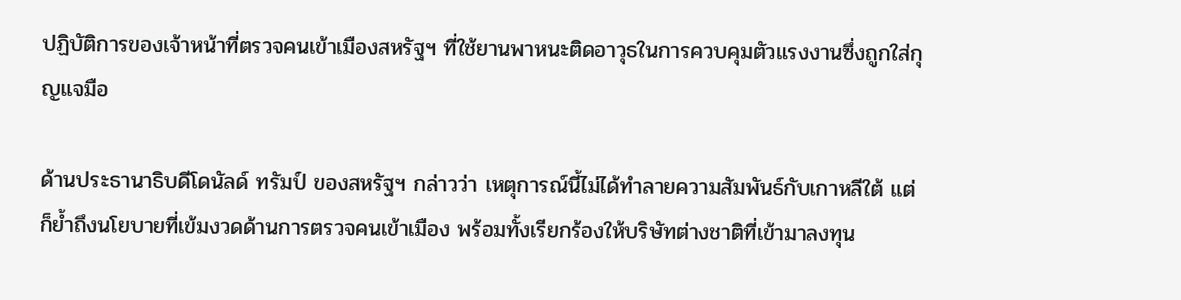ปฏิบัติการของเจ้าหน้าที่ตรวจคนเข้าเมืองสหรัฐฯ ที่ใช้ยานพาหนะติดอาวุธในการควบคุมตัวแรงงานซึ่งถูกใส่กุญแจมือ

ด้านประธานาธิบดีโดนัลด์ ทรัมป์ ของสหรัฐฯ กล่าวว่า เหตุการณ์นี้ไม่ได้ทำลายความสัมพันธ์กับเกาหลีใต้ แต่ก็ย้ำถึงนโยบายที่เข้มงวดด้านการตรวจคนเข้าเมือง พร้อมทั้งเรียกร้องให้บริษัทต่างชาติที่เข้ามาลงทุน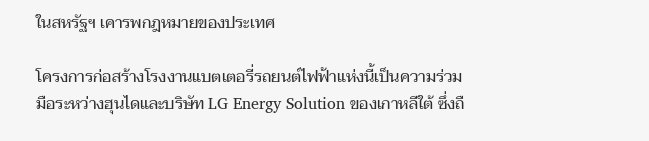ในสหรัฐฯ เคารพกฎหมายของประเทศ

โครงการก่อสร้างโรงงานแบตเตอรี่รถยนต์ไฟฟ้าแห่งนี้เป็นความร่วมมือระหว่างฮุนไดและบริษัท LG Energy Solution ของเกาหลีใต้ ซึ่งถื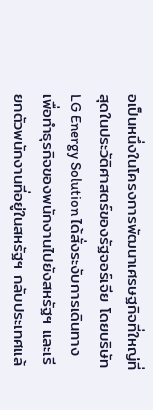อเป็นหนึ่งในโครงการพัฒนาเศรษฐกิจที่ใหญ่ที่สุดในประวัติศาสตร์ของรัฐจอร์เจีย โดยบริษัท LG Energy Solution ได้สั่งระงับการเดินทางเพื่อทำธุรกิจของพนักงานไปยังสหรัฐฯ และเรียกตัวพนักงานที่อยู่ในสหรัฐฯ กลับประเทศแล้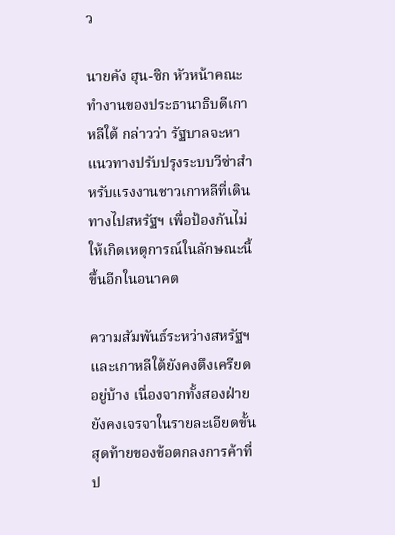ว

นายคัง ฮุน-ซิก หัวหน้าคณะทำงานของประธานาธิบดีเกาหลีใต้ กล่าวว่า รัฐบาลจะหาแนวทางปรับปรุงระบบวีซ่าสำหรับแรงงานชาวเกาหลีที่เดินทางไปสหรัฐฯ เพื่อป้องกันไม่ให้เกิดเหตุการณ์ในลักษณะนี้ขึ้นอีกในอนาคต

ความสัมพันธ์ระหว่างสหรัฐฯ และเกาหลีใต้ยังคงตึงเครียดอยู่บ้าง เนื่องจากทั้งสองฝ่ายยังคงเจรจาในรายละเอียดขั้นสุดท้ายของข้อตกลงการค้าที่ป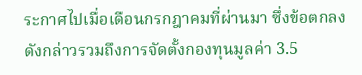ระกาศไปเมื่อเดือนกรกฎาคมที่ผ่านมา ซึ่งข้อตกลงดังกล่าวรวมถึงการจัดตั้งกองทุนมูลค่า 3.5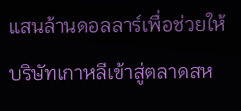แสนล้านดอลลาร์เพื่อช่วยให้บริษัทเกาหลีเข้าสู่ตลาดสห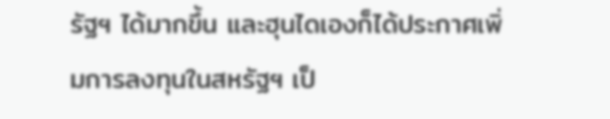รัฐฯ ได้มากขึ้น และฮุนไดเองก็ได้ประกาศเพิ่มการลงทุนในสหรัฐฯ เป็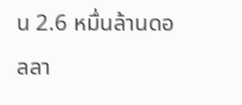น 2.6 หมื่นล้านดอลลา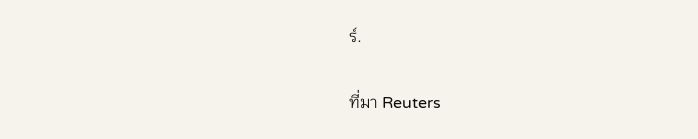ร์.

ที่มา Reuters